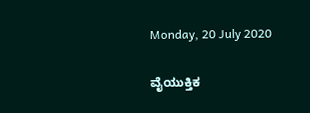Monday, 20 July 2020

ವೈಯುಕ್ತಿಕ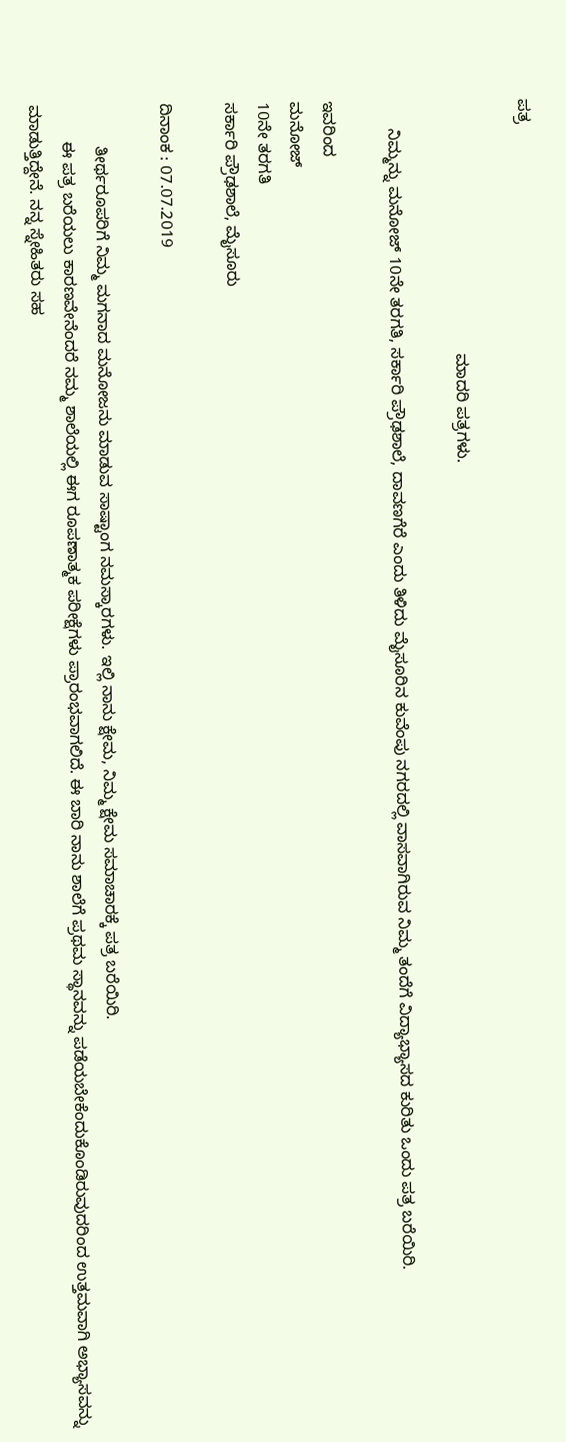ಪತ್ರ

                                                       ಮಾದರಿ ಪತ್ರಗಳು.

      ನಿಮ್ಮನ್ನು ಮನೋಜ್ 10ನೇ ತರಗತಿ, ಸರ್ಕಾರಿ ಪ್ರೌಢಶಾಲೆ, ದಾವಣಗೆರೆ ಎಂದು ತಿಳಿದು ಮೈಸೂರಿನ ಕುವೆಂಪು ನಗರದಲ್ಲಿ ವಾಸವಾಗಿರುವ ನಿಮ್ಮ ತಂದೆಗೆ ವಿದ್ಯಾಭ್ಯಾಸದ ಕುರಿತು ಒಂದು ಪತ್ರ ಬರೆಯಿರಿ.

ಇವರಿಂದ
ಮನೋಜ್
10ನೇ ತರಗತಿ
ಸರ್ಕಾರಿ ಪ್ರೌಢಶಾಲೆ, ಮೈಸೂರು

ದಿನಾಂಕ : 07.07.2019

         ತೀರ್ಥರೂಪರಿಗೆ ನಿಮ್ಮ ಮಗನಾದ ಮನೋಜನು ಮಾಡುವ ಸಾಷ್ಟಾಂಗ ನಮಸ್ಕಾರಗಳು. ಇಲ್ಲಿ ನಾನು ಕ್ಷೇಮ, ನಿಮ್ಮ ಕ್ಷೇಮ ಸಮಾಚಾರಕ್ಕೆ ಪತ್ರ ಬರೆಯಿರಿ.
        ಈ ಪತ್ರ ಬರೆಯಲು ಕಾರಣವೇನೆಂದರೆ ನಮ್ಮ ಶಾಲೆಯಲ್ಲಿ ಈಗ ರೂಪಣಾತ್ಮಕ ಪರೀಕ್ಷೆಗಳು ಪ್ರಾರಂಭವಾಗಲಿದೆ. ಈ ಬಾರಿ ನಾನು ಶಾಲೆಗೆ ಪ್ರಥಮ ಸ್ಥಾನವನ್ನು ಪಡೆಯಬೇಕೆಂದುಕೊಂಡಿರುವುದರಿಂದ ಉತ್ತಮವಾಗಿ ಅಭ್ಯಾಸವನ್ನು ಮಾಡುತ್ತಿದ್ದೇನೆ. ನನ್ನ ಸ್ನೇಹಿತರು ಸಹ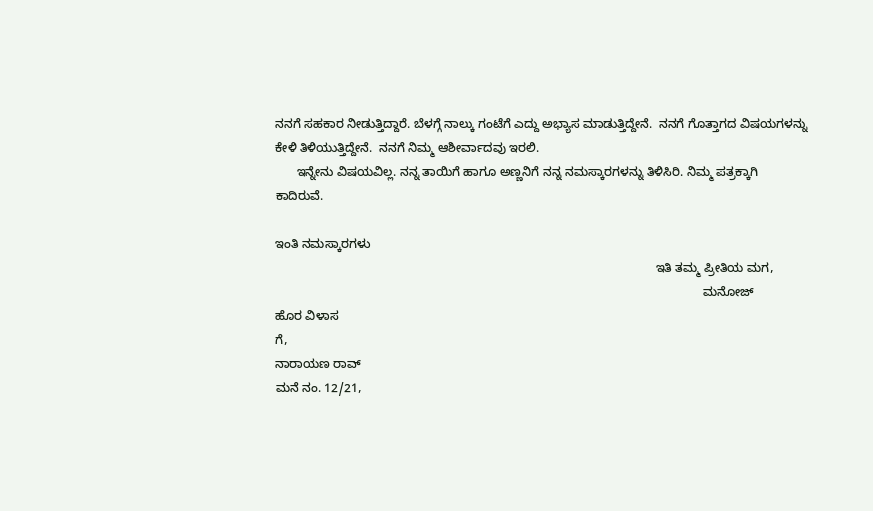ನನಗೆ ಸಹಕಾರ ನೀಡುತ್ತಿದ್ದಾರೆ. ಬೆಳಗ್ಗೆ ನಾಲ್ಕು ಗಂಟೆಗೆ ಎದ್ದು ಅಭ್ಯಾಸ ಮಾಡುತ್ತಿದ್ದೇನೆ.  ನನಗೆ ಗೊತ್ತಾಗದ ವಿಷಯಗಳನ್ನು ಕೇಳಿ ತಿಳಿಯುತ್ತಿದ್ದೇನೆ.  ನನಗೆ ನಿಮ್ಮ ಆಶೀರ್ವಾದವು ಇರಲಿ.
      ಇನ್ನೇನು ವಿಷಯವಿಲ್ಲ. ನನ್ನ ತಾಯಿಗೆ ಹಾಗೂ ಅಣ್ಣನಿಗೆ ನನ್ನ ನಮಸ್ಕಾರಗಳನ್ನು ತಿಳಿಸಿರಿ. ನಿಮ್ಮ ಪತ್ರಕ್ಕಾಗಿ ಕಾದಿರುವೆ.

ಇಂತಿ ನಮಸ್ಕಾರಗಳು
                                                                                                              ಇತಿ ತಮ್ಮ ಪ್ರೀತಿಯ ಮಗ,
                                                                                                                            ಮನೋಜ್
ಹೊರ ವಿಳಾಸ
ಗೆ,
ನಾರಾಯಣ ರಾವ್
ಮನೆ ನಂ. 12/21,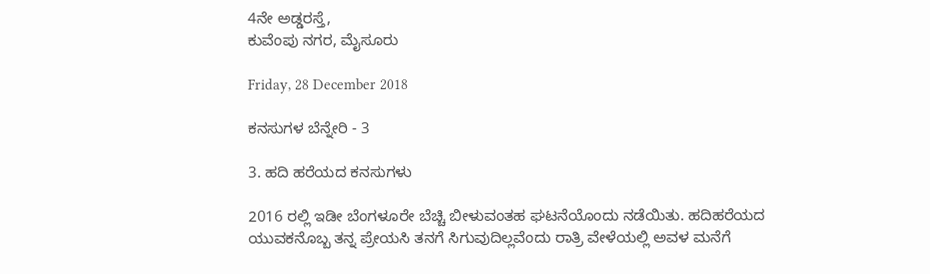4ನೇ ಅಡ್ಡರಸ್ತೆ,
ಕುವೆಂಪು ನಗರ, ಮೈಸೂರು

Friday, 28 December 2018

ಕನಸುಗಳ ಬೆನ್ನೇರಿ - 3

3. ಹದಿ ಹರೆಯದ ಕನಸುಗಳು

2016 ರಲ್ಲಿ ಇಡೀ ಬೆಂಗಳೂರೇ ಬೆಚ್ಚಿ ಬೀಳುವಂತಹ ಘಟನೆಯೊಂದು ನಡೆಯಿತು. ಹದಿಹರೆಯದ ಯುವಕನೊಬ್ಬ ತನ್ನ ಪ್ರೇಯಸಿ ತನಗೆ ಸಿಗುವುದಿಲ್ಲವೆಂದು ರಾತ್ರಿ ವೇಳೆಯಲ್ಲಿ ಅವಳ ಮನೆಗೆ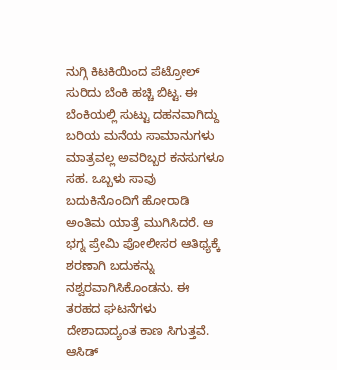ನುಗ್ಗಿ ಕಿಟಕಿಯಿಂದ ಪೆಟ್ರೋಲ್ ಸುರಿದು ಬೆಂಕಿ ಹಚ್ಚಿ ಬಿಟ್ಟ. ಈ ಬೆಂಕಿಯಲ್ಲಿ ಸುಟ್ಟು ದಹನವಾಗಿದ್ದು ಬರಿಯ ಮನೆಯ ಸಾಮಾನುಗಳು ಮಾತ್ರವಲ್ಲ ಅವರಿಬ್ಬರ ಕನಸುಗಳೂ ಸಹ. ಒಬ್ಬಳು ಸಾವು ಬದುಕಿನೊಂದಿಗೆ ಹೋರಾಡಿ ಅಂತಿಮ ಯಾತ್ರೆ ಮುಗಿಸಿದರೆ. ಆ ಭಗ್ನ ಪ್ರೇಮಿ ಪೋಲೀಸರ ಆತಿಥ್ಯಕ್ಕೆ ಶರಣಾಗಿ ಬದುಕನ್ನು ನಶ್ವರವಾಗಿಸಿಕೊಂಡನು. ಈ ತರಹದ ಘಟನೆಗಳು ದೇಶಾದಾದ್ಯಂತ ಕಾಣ ಸಿಗುತ್ತವೆ. ಆಸಿಡ್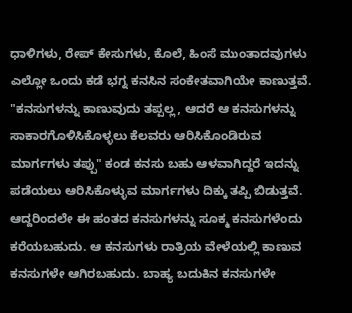ಧಾಳಿಗಳು, ರೇಪ್ ಕೇಸುಗಳು, ಕೊಲೆ, ಹಿಂಸೆ ಮುಂತಾದವುಗಳು ಎಲ್ಲೋ ಒಂದು ಕಡೆ ಭಗ್ನ ಕನಸಿನ ಸಂಕೇತವಾಗಿಯೇ ಕಾಣುತ್ತವೆ. "ಕನಸುಗಳನ್ನು ಕಾಣುವುದು ತಪ್ಪಲ್ಲ, ಆದರೆ ಆ ಕನಸುಗಳನ್ನು ಸಾಕಾರಗೊಳಿಸಿಕೊಳ್ಳಲು ಕೆಲವರು ಆರಿಸಿಕೊಂಡಿರುವ ಮಾರ್ಗಗಳು ತಪ್ಪು" ಕಂಡ ಕನಸು ಬಹು ಆಳವಾಗಿದ್ದರೆ ಇದನ್ನು ಪಡೆಯಲು ಆರಿಸಿಕೊಳ್ಳುವ ಮಾರ್ಗಗಳು ದಿಕ್ಕು ತಪ್ಪಿ ಬಿಡುತ್ತವೆ. ಆದ್ದರಿಂದಲೇ ಈ ಹಂತದ ಕನಸುಗಳನ್ನು ಸೂಕ್ಮ ಕನಸುಗಳೆಂದು ಕರೆಯಬಹುದು. ಆ ಕನಸುಗಳು ರಾತ್ರಿಯ ವೇಳೆಯಲ್ಲಿ ಕಾಣುವ ಕನಸುಗಳೇ ಆಗಿರಬಹುದು. ಬಾಹ್ಯ ಬದುಕಿನ ಕನಸುಗಳೇ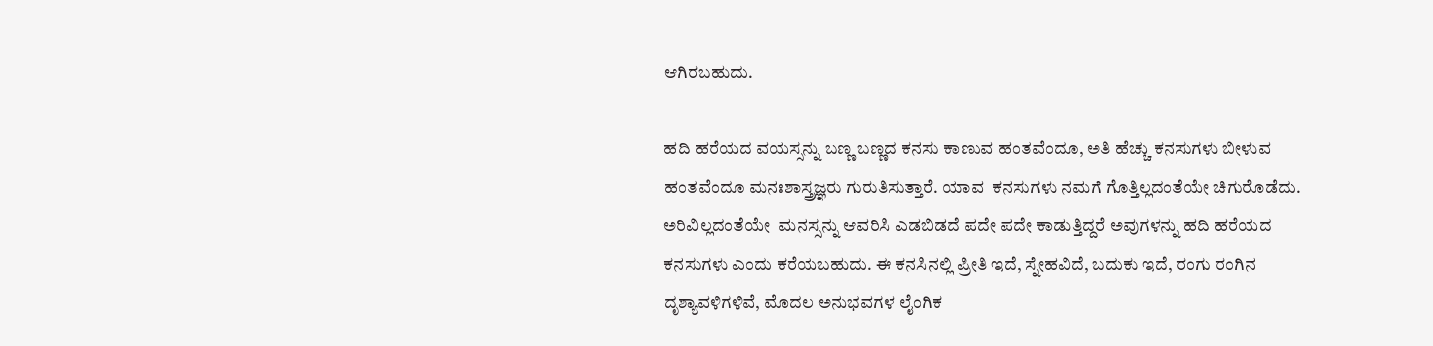ಆಗಿರಬಹುದು.

ಹದಿ ಹರೆಯದ ವಯಸ್ಸನ್ನು ಬಣ್ಣ ಬಣ್ಣದ ಕನಸು ಕಾಣುವ ಹಂತವೆಂದೂ, ಅತಿ ಹೆಚ್ಚು ಕನಸುಗಳು ಬೀಳುವ ಹಂತವೆಂದೂ ಮನಃಶಾಸ್ತ್ರಜ್ಞರು ಗುರುತಿಸುತ್ತಾರೆ. ಯಾವ  ಕನಸುಗಳು ನಮಗೆ ಗೊತ್ತಿಲ್ಲದಂತೆಯೇ ಚಿಗುರೊಡೆದು. ಅರಿವಿಲ್ಲದಂತೆಯೇ  ಮನಸ್ಸನ್ನು ಆವರಿಸಿ ಎಡಬಿಡದೆ ಪದೇ ಪದೇ ಕಾಡುತ್ತಿದ್ದರೆ ಅವುಗಳನ್ನು ಹದಿ ಹರೆಯದ ಕನಸುಗಳು ಎಂದು ಕರೆಯಬಹುದು. ಈ ಕನಸಿನಲ್ಲಿ ಪ್ರೀತಿ ಇದೆ, ಸ್ನೇಹವಿದೆ, ಬದುಕು ಇದೆ, ರಂಗು ರಂಗಿನ ದೃಶ್ಯಾವಳಿಗಳಿವೆ, ಮೊದಲ ಅನುಭವಗಳ ಲೈಂಗಿಕ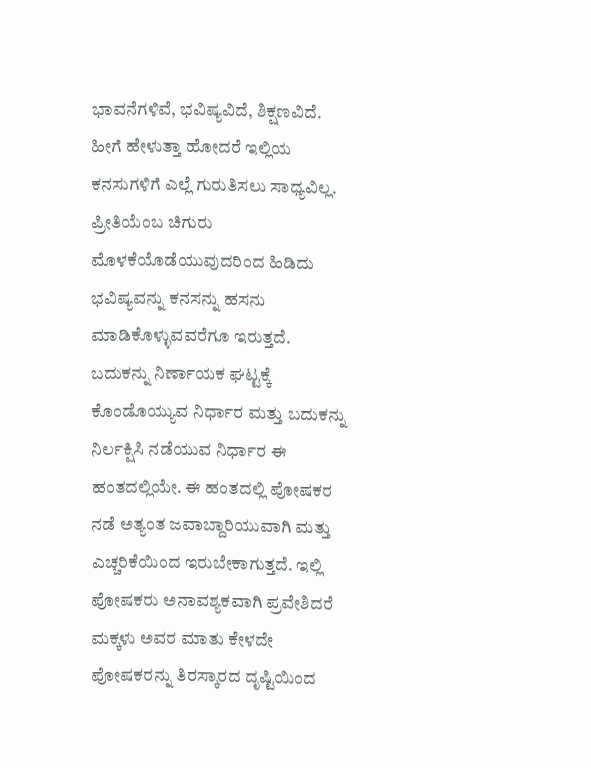ಭಾವನೆಗಳಿವೆ, ಭವಿಷ್ಯವಿದೆ, ಶಿಕ್ಷಣವಿದೆ. ಹೀಗೆ ಹೇಳುತ್ತಾ ಹೋದರೆ ಇಲ್ಲಿಯ ಕನಸುಗಳಿಗೆ ಎಲ್ಲೆ ಗುರುತಿಸಲು ಸಾಧ್ಯವಿಲ್ಲ. ಪ್ರೀತಿಯೆಂಬ ಚಿಗುರು ಮೊಳಕೆಯೊಡೆಯುವುದರಿಂದ ಹಿಡಿದು ಭವಿಷ್ಯವನ್ನು ಕನಸನ್ನು ಹಸನು ಮಾಡಿಕೊಳ್ಳುವವರೆಗೂ ಇರುತ್ತದೆ. ಬದುಕನ್ನು ನಿರ್ಣಾಯಕ ಘಟ್ಟಕ್ಕೆ ಕೊಂಡೊಯ್ಯುವ ನಿರ್ಧಾರ ಮತ್ತು ಬದುಕನ್ನು ನಿರ್ಲಕ್ಷಿಸಿ ನಡೆಯುವ ನಿರ್ಧಾರ ಈ ಹಂತದಲ್ಲಿಯೇ. ಈ ಹಂತದಲ್ಲಿ ಪೋಷಕರ ನಡೆ ಅತ್ಯಂತ ಜವಾಬ್ದಾರಿಯುವಾಗಿ ಮತ್ತು ಎಚ್ಚರಿಕೆಯಿಂದ ಇರುಬೇಕಾಗುತ್ತದೆ. ಇಲ್ಲಿ ಪೋಷಕರು ಅನಾವಶ್ಯಕವಾಗಿ ಪ್ರವೇಶಿದರೆ ಮಕ್ಕಳು ಅವರ ಮಾತು ಕೇಳದೇ ಪೋಷಕರನ್ನು ತಿರಸ್ಕಾರದ ದೃಷ್ಟಿಯಿಂದ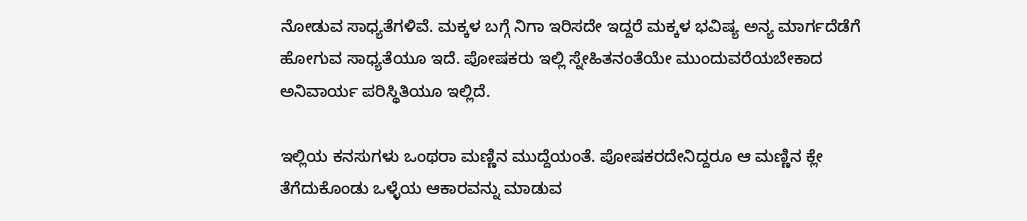ನೋಡುವ ಸಾಧ್ಯತೆಗಳಿವೆ. ಮಕ್ಕಳ ಬಗ್ಗೆ ನಿಗಾ ಇರಿಸದೇ ಇದ್ದರೆ ಮಕ್ಕಳ ಭವಿಷ್ಯ ಅನ್ಯ ಮಾರ್ಗದೆಡೆಗೆ ಹೋಗುವ ಸಾಧ್ಯತೆಯೂ ಇದೆ. ಪೋಷಕರು ಇಲ್ಲಿ ಸ್ನೇಹಿತನಂತೆಯೇ ಮುಂದುವರೆಯಬೇಕಾದ ಅನಿವಾರ್ಯ ಪರಿಸ್ಥಿತಿಯೂ ಇಲ್ಲಿದೆ.

ಇಲ್ಲಿಯ ಕನಸುಗಳು ಒಂಥರಾ ಮಣ್ಣಿನ ಮುದ್ದೆಯಂತೆ. ಪೋಷಕರದೇನಿದ್ದರೂ ಆ ಮಣ್ಣಿನ ಕ್ಲೇ ತೆಗೆದುಕೊಂಡು ಒಳ್ಳೆಯ ಆಕಾರವನ್ನು ಮಾಡುವ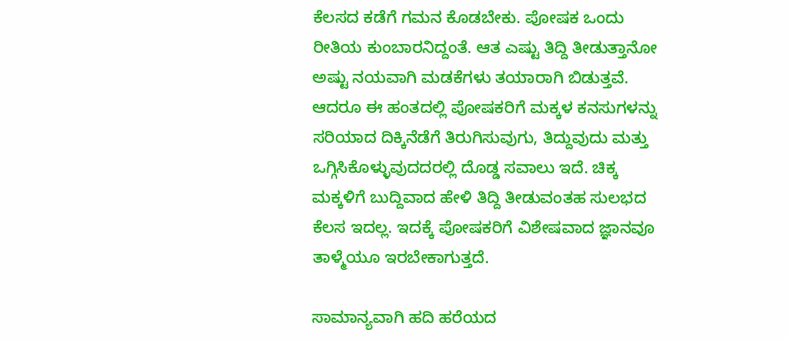ಕೆಲಸದ ಕಡೆಗೆ ಗಮನ ಕೊಡಬೇಕು. ಪೋಷಕ ಒಂದು ರೀತಿಯ ಕುಂಬಾರನಿದ್ದಂತೆ. ಆತ ಎಷ್ಟು ತಿದ್ದಿ ತೀಡುತ್ತಾನೋ ಅಷ್ಟು ನಯವಾಗಿ ಮಡಕೆಗಳು ತಯಾರಾಗಿ ಬಿಡುತ್ತವೆ. ಆದರೂ ಈ ಹಂತದಲ್ಲಿ ಪೋಷಕರಿಗೆ ಮಕ್ಕಳ ಕನಸುಗಳನ್ನು ಸರಿಯಾದ ದಿಕ್ಕಿನೆಡೆಗೆ ತಿರುಗಿಸುವುಗು, ತಿದ್ದುವುದು ಮತ್ತು ಒಗ್ಗಿಸಿಕೊಳ್ಳುವುದದರಲ್ಲಿ ದೊಡ್ಡ ಸವಾಲು ಇದೆ. ಚಿಕ್ಕ ಮಕ್ಕಳಿಗೆ ಬುದ್ದಿವಾದ ಹೇಳಿ ತಿದ್ದಿ ತೀಡುವಂತಹ ಸುಲಭದ ಕೆಲಸ ಇದಲ್ಲ. ಇದಕ್ಕೆ ಪೋಷಕರಿಗೆ ವಿಶೇಷವಾದ ಜ್ಞಾನವೂ ತಾಳ್ಮೆಯೂ ಇರಬೇಕಾಗುತ್ತದೆ.

ಸಾಮಾನ್ಯವಾಗಿ ಹದಿ ಹರೆಯದ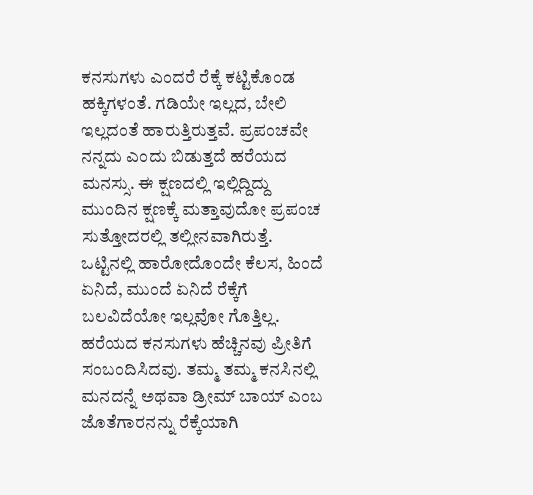ಕನಸುಗಳು ಎಂದರೆ ರೆಕ್ಕೆ ಕಟ್ಟಿಕೊಂಡ ಹಕ್ಕಿಗಳಂತೆ. ಗಡಿಯೇ ಇಲ್ಲದ, ಬೇಲಿ ಇಲ್ಲದಂತೆ ಹಾರುತ್ತಿರುತ್ತವೆ. ಪ್ರಪಂಚವೇ ನನ್ನದು ಎಂದು ಬಿಡುತ್ತದೆ ಹರೆಯದ ಮನಸ್ಸು. ಈ ಕ್ಷಣದಲ್ಲಿ ಇಲ್ಲಿದ್ದಿದ್ದು ಮುಂದಿನ ಕ್ಷಣಕ್ಕೆ ಮತ್ತಾವುದೋ ಪ್ರಪಂಚ ಸುತ್ತೋದರಲ್ಲಿ ತಲ್ಲೀನವಾಗಿರುತ್ತೆ. ಒಟ್ಟಿನಲ್ಲಿ ಹಾರೋದೊಂದೇ ಕೆಲಸ, ಹಿಂದೆ ಏನಿದೆ, ಮುಂದೆ ಏನಿದೆ ರೆಕ್ಕೆಗೆ ಬಲವಿದೆಯೋ ಇಲ್ಲವೋ ಗೊತ್ತಿಲ್ಲ. ಹರೆಯದ ಕನಸುಗಳು ಹೆಚ್ಚಿನವು ಪ್ರೀತಿಗೆ ಸಂಬಂದಿಸಿದವು. ತಮ್ಮ ತಮ್ಮ ಕನಸಿನಲ್ಲಿ ಮನದನ್ನೆ ಅಥವಾ ಡ್ರೀಮ್ ಬಾಯ್ ಎಂಬ ಜೊತೆಗಾರನನ್ನು ರೆಕ್ಕೆಯಾಗಿ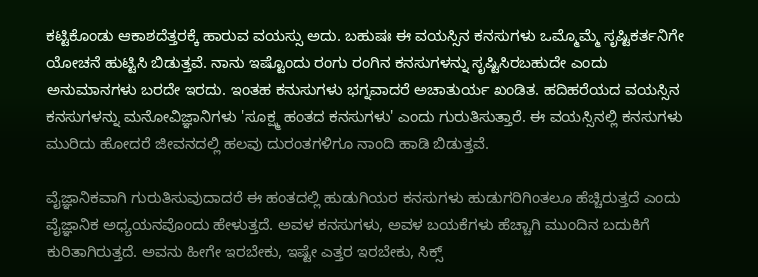ಕಟ್ಟಿಕೊಂಡು ಆಕಾಶದೆತ್ತರಕ್ಕೆ ಹಾರುವ ವಯಸ್ಸು ಅದು. ಬಹುಷಃ ಈ ವಯಸ್ಸಿನ ಕನಸುಗಳು ಒಮ್ಮೊಮ್ಮೆ ಸೃಷ್ಟಿಕರ್ತನಿಗೇ ಯೋಚನೆ ಹುಟ್ಟಿಸಿ ಬಿಡುತ್ತವೆ. ನಾನು ಇಷ್ಟೊಂದು ರಂಗು ರಂಗಿನ ಕನಸುಗಳನ್ನು ಸೃಷ್ಟಿಸಿರಬಹುದೇ ಎಂದು ಅನುಮಾನಗಳು ಬರದೇ ಇರದು. ಇಂತಹ ಕನುಸುಗಳು ಭಗ್ನವಾದರೆ ಅಚಾತುರ್ಯ ಖಂಡಿತ. ಹದಿಹರೆಯದ ವಯಸ್ಸಿನ ಕನಸುಗಳನ್ನು ಮನೋವಿಜ್ಞಾನಿಗಳು 'ಸೂಕ್ಷ್ಮ ಹಂತದ ಕನಸುಗಳು' ಎಂದು ಗುರುತಿಸುತ್ತಾರೆ. ಈ ವಯಸ್ಸಿನಲ್ಲಿ ಕನಸುಗಳು ಮುರಿದು ಹೋದರೆ ಜೀವನದಲ್ಲಿ ಹಲವು ದುರಂತಗಳಿಗೂ ನಾಂದಿ ಹಾಡಿ ಬಿಡುತ್ತವೆ.

ವೈಜ್ಞಾನಿಕವಾಗಿ ಗುರುತಿಸುವುದಾದರೆ ಈ ಹಂತದಲ್ಲಿ ಹುಡುಗಿಯರ ಕನಸುಗಳು ಹುಡುಗರಿಗಿಂತಲೂ ಹೆಚ್ಚಿರುತ್ತದೆ ಎಂದು ವೈಜ್ಞಾನಿಕ ಅಧ್ಯಯನವೊಂದು ಹೇಳುತ್ತದೆ. ಅವಳ ಕನಸುಗಳು, ಅವಳ ಬಯಕೆಗಳು ಹೆಚ್ಚಾಗಿ ಮುಂದಿನ ಬದುಕಿಗೆ ಕುರಿತಾಗಿರುತ್ತದೆ. ಅವನು ಹೀಗೇ ಇರಬೇಕು, ಇಷ್ಟೇ ಎತ್ತರ ಇರಬೇಕು, ಸಿಕ್ಸ್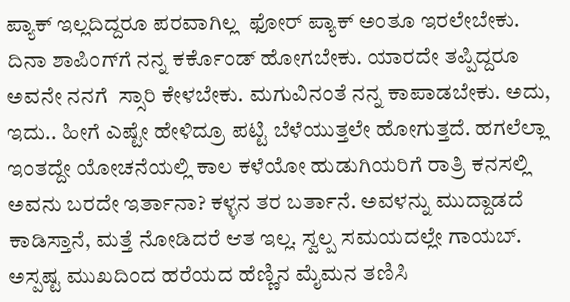ಪ್ಯಾಕ್ ಇಲ್ಲದಿದ್ದರೂ ಪರವಾಗಿಲ್ಲ  ಫೋರ್ ಪ್ಯಾಕ್ ಅಂತೂ ಇರಲೇಬೇಕು. ದಿನಾ ಶಾಪಿಂಗ್‌ಗೆ ನನ್ನ ಕರ್ಕೊಂಡ್ ಹೋಗಬೇಕು. ಯಾರದೇ ತಪ್ಪಿದ್ದರೂ ಅವನೇ ನನಗೆ  ಸ್ಸಾರಿ ಕೇಳಬೇಕು. ಮಗುವಿನಂತೆ ನನ್ನ ಕಾಪಾಡಬೇಕು. ಅದು, ಇದು.. ಹೀಗೆ ಎಷ್ಟೇ ಹೇಳಿದ್ರೂ ಪಟ್ಟಿ ಬೆಳೆಯುತ್ತಲೇ ಹೋಗುತ್ತದೆ. ಹಗಲೆಲ್ಲಾ ಇಂತದ್ದೇ ಯೋಚನೆಯಲ್ಲಿ ಕಾಲ ಕಳೆಯೋ ಹುಡುಗಿಯರಿಗೆ ರಾತ್ರಿ ಕನಸಲ್ಲಿ ಅವನು ಬರದೇ ಇರ್ತಾನಾ? ಕಳ್ಳನ ತರ ಬರ್ತಾನೆ. ಅವಳನ್ನು ಮುದ್ದಾಡದೆ ಕಾಡಿಸ್ತಾನೆ, ಮತ್ತೆ ನೋಡಿದರೆ ಆತ ಇಲ್ಲ. ಸ್ವಲ್ಪ ಸಮಯದಲ್ಲೇ ಗಾಯಬ್.  ಅಸ್ಪಷ್ಟ ಮುಖದಿಂದ ಹರೆಯದ ಹೆಣ್ಣಿನ ಮೈಮನ ತಣಿಸಿ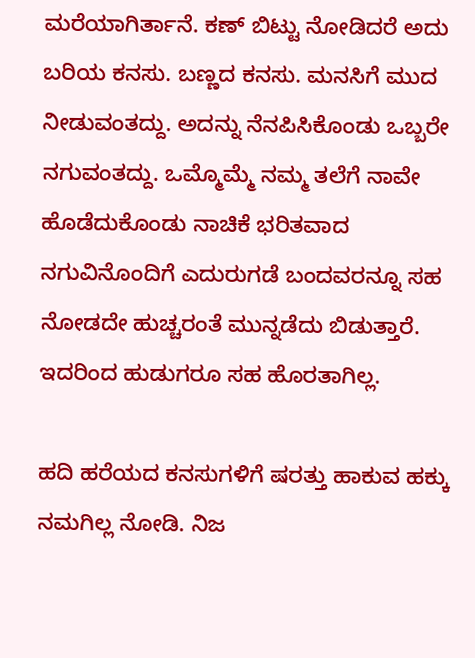ಮರೆಯಾಗಿರ್ತಾನೆ. ಕಣ್ ಬಿಟ್ಟು ನೋಡಿದರೆ ಅದು ಬರಿಯ ಕನಸು. ಬಣ್ಣದ ಕನಸು. ಮನಸಿಗೆ ಮುದ ನೀಡುವಂತದ್ದು. ಅದನ್ನು ನೆನಪಿಸಿಕೊಂಡು ಒಬ್ಬರೇ ನಗುವಂತದ್ದು. ಒಮ್ಮೊಮ್ಮೆ ನಮ್ಮ ತಲೆಗೆ ನಾವೇ ಹೊಡೆದುಕೊಂಡು ನಾಚಿಕೆ ಭರಿತವಾದ ನಗುವಿನೊಂದಿಗೆ ಎದುರುಗಡೆ ಬಂದವರನ್ನೂ ಸಹ ನೋಡದೇ ಹುಚ್ಚರಂತೆ ಮುನ್ನಡೆದು ಬಿಡುತ್ತಾರೆ. ಇದರಿಂದ ಹುಡುಗರೂ ಸಹ ಹೊರತಾಗಿಲ್ಲ.

ಹದಿ ಹರೆಯದ ಕನಸುಗಳಿಗೆ ಷರತ್ತು ಹಾಕುವ ಹಕ್ಕು  ನಮಗಿಲ್ಲ ನೋಡಿ. ನಿಜ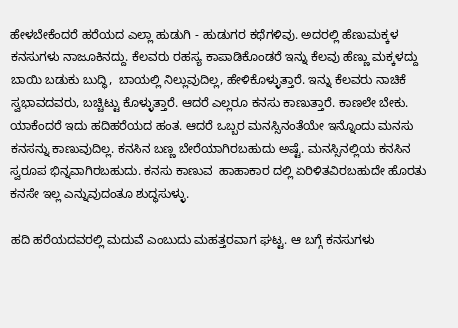ಹೇಳಬೇಕೆಂದರೆ ಹರೆಯದ ಎಲ್ಲಾ ಹುಡುಗಿ - ಹುಡುಗರ ಕಥೆಗಳಿವು. ಅದರಲ್ಲಿ ಹೆಣುಮಕ್ಕಳ ಕನಸುಗಳು ನಾಜೂಕಿನದ್ದು. ಕೆಲವರು ರಹಸ್ಯ ಕಾಪಾಡಿಕೊಂಡರೆ ಇನ್ನು ಕೆಲವು ಹೆಣ್ಣು ಮಕ್ಕಳದ್ದು ಬಾಯಿ ಬಡುಕು ಬುದ್ಧಿ,  ಬಾಯಲ್ಲಿ ನಿಲ್ಲುವುದಿಲ್ಲ, ಹೇಳಿಕೊಳ್ಳುತ್ತಾರೆ. ಇನ್ನು ಕೆಲವರು ನಾಚಿಕೆ ಸ್ವಭಾವದವರು, ಬಚ್ಚಿಟ್ಟು ಕೊಳ್ಳುತ್ತಾರೆ. ಆದರೆ ಎಲ್ಲರೂ ಕನಸು ಕಾಣುತ್ತಾರೆ. ಕಾಣಲೇ ಬೇಕು. ಯಾಕೆಂದರೆ ಇದು ಹದಿಹರೆಯದ ಹಂತ. ಆದರೆ ಒಬ್ಬರ ಮನಸ್ಸಿನಂತೆಯೇ ಇನ್ನೊಂದು ಮನಸು ಕನಸನ್ನು ಕಾಣುವುದಿಲ್ಲ. ಕನಸಿನ ಬಣ್ಣ ಬೇರೆಯಾಗಿರಬಹುದು ಅಷ್ಟೆ. ಮನಸ್ಸಿನಲ್ಲಿಯ ಕನಸಿನ ಸ್ವರೂಪ ಭಿನ್ನವಾಗಿರಬಹುದು. ಕನಸು ಕಾಣುವ  ಹಾಹಾಕಾರ ದಲ್ಲಿ ಏರಿಳಿತವಿರಬಹುದೇ ಹೊರತು ಕನಸೇ ಇಲ್ಲ ಎನ್ನುವುದಂತೂ ಶುದ್ಧಸುಳ್ಳು.

ಹದಿ ಹರೆಯದವರಲ್ಲಿ ಮದುವೆ ಎಂಬುದು ಮಹತ್ತರವಾಗ ಘಟ್ಟ. ಆ ಬಗ್ಗೆ ಕನಸುಗಳು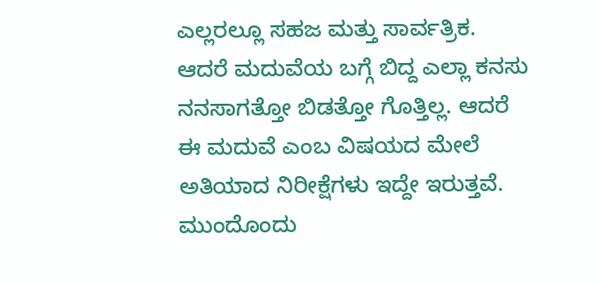ಎಲ್ಲರಲ್ಲೂ ಸಹಜ ಮತ್ತು ಸಾರ್ವತ್ರಿಕ. ಆದರೆ ಮದುವೆಯ ಬಗ್ಗೆ ಬಿದ್ದ ಎಲ್ಲಾ ಕನಸು ನನಸಾಗತ್ತೋ ಬಿಡತ್ತೋ ಗೊತ್ತಿಲ್ಲ. ಆದರೆ ಈ ಮದುವೆ ಎಂಬ ವಿಷಯದ ಮೇಲೆ ಅತಿಯಾದ ನಿರೀಕ್ಷೆಗಳು ಇದ್ದೇ ಇರುತ್ತವೆ. ಮುಂದೊಂದು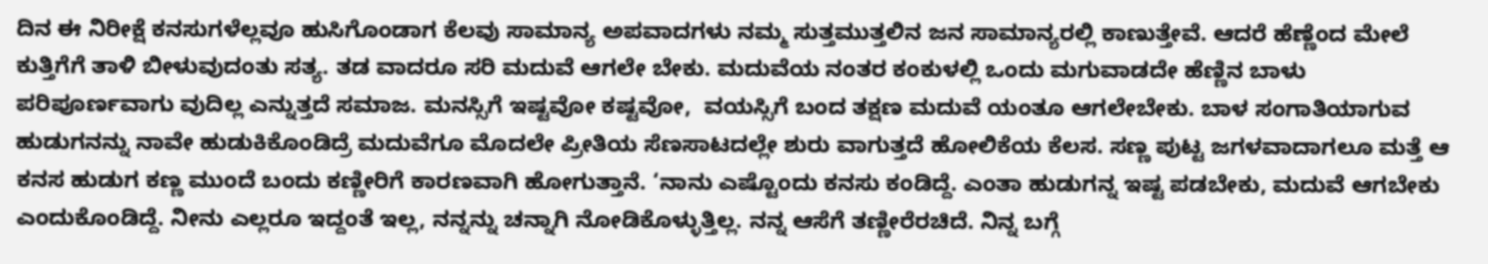ದಿನ ಈ ನಿರೀಕ್ಷೆ ಕನಸುಗಳೆಲ್ಲವೂ ಹುಸಿಗೊಂಡಾಗ ಕೆಲವು ಸಾಮಾನ್ಯ ಅಪವಾದಗಳು ನಮ್ಮ ಸುತ್ತಮುತ್ತಲಿನ ಜನ ಸಾಮಾನ್ಯರಲ್ಲಿ ಕಾಣುತ್ತೇವೆ. ಆದರೆ ಹೆಣ್ಣೆಂದ ಮೇಲೆ ಕುತ್ತಿಗೆಗೆ ತಾಳಿ ಬೀಳುವುದಂತು ಸತ್ಯ. ತಡ ವಾದರೂ ಸರಿ ಮದುವೆ ಆಗಲೇ ಬೇಕು. ಮದುವೆಯ ನಂತರ ಕಂಕುಳಲ್ಲಿ ಒಂದು ಮಗುವಾಡದೇ ಹೆಣ್ಣಿನ ಬಾಳು ಪರಿಪೂರ್ಣವಾಗು ವುದಿಲ್ಲ ಎನ್ನುತ್ತದೆ ಸಮಾಜ. ಮನಸ್ಸಿಗೆ ಇಷ್ಟವೋ ಕಷ್ಟವೋ,  ವಯಸ್ಸಿಗೆ ಬಂದ ತಕ್ಷಣ ಮದುವೆ ಯಂತೂ ಆಗಲೇಬೇಕು. ಬಾಳ ಸಂಗಾತಿಯಾಗುವ ಹುಡುಗನನ್ನು ನಾವೇ ಹುಡುಕಿಕೊಂಡಿದ್ರೆ ಮದುವೆಗೂ ಮೊದಲೇ ಪ್ರೀತಿಯ ಸೆಣಸಾಟದಲ್ಲೇ ಶುರು ವಾಗುತ್ತದೆ ಹೋಲಿಕೆಯ ಕೆಲಸ. ಸಣ್ಣ ಪುಟ್ಟ ಜಗಳವಾದಾಗಲೂ ಮತ್ತೆ ಆ ಕನಸ ಹುಡುಗ ಕಣ್ಣ ಮುಂದೆ ಬಂದು ಕಣ್ಣೀರಿಗೆ ಕಾರಣವಾಗಿ ಹೋಗುತ್ತಾನೆ. ‘ನಾನು ಎಷ್ಟೊಂದು ಕನಸು ಕಂಡಿದ್ದೆ. ಎಂತಾ ಹುಡುಗನ್ನ ಇಷ್ಟ ಪಡಬೇಕು, ಮದುವೆ ಆಗಬೇಕು ಎಂದುಕೊಂಡಿದ್ದೆ. ನೀನು ಎಲ್ಲರೂ ಇದ್ದಂತೆ ಇಲ್ಲ, ನನ್ನನ್ನು ಚನ್ನಾಗಿ ನೋಡಿಕೊಳ್ಳುತ್ತಿಲ್ಲ. ನನ್ನ ಆಸೆಗೆ ತಣ್ಣೀರೆರಚಿದೆ. ನಿನ್ನ ಬಗ್ಗೆ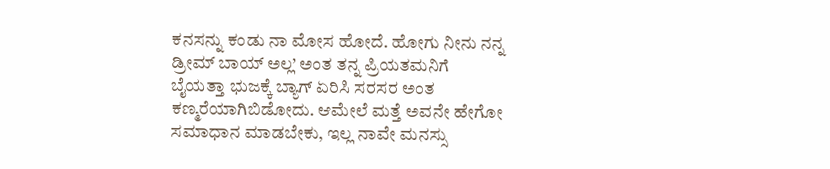ಕನಸನ್ನು ಕಂಡು ನಾ ಮೋಸ ಹೋದೆ. ಹೋಗು ನೀನು ನನ್ನ ಡ್ರೀಮ್ ಬಾಯ್ ಅಲ್ಲ’ ಅಂತ ತನ್ನ ಪ್ರಿಯತಮನಿಗೆ ಬೈಯತ್ತಾ ಭುಜಕ್ಕೆ ಬ್ಯಾಗ್ ಏರಿಸಿ ಸರಸರ ಅಂತ ಕಣ್ಮರೆಯಾಗಿಬಿಡೋದು. ಆಮೇಲೆ ಮತ್ತೆ ಅವನೇ ಹೇಗೋ ಸಮಾಧಾನ ಮಾಡಬೇಕು, ಇಲ್ಲ ನಾವೇ ಮನಸ್ಸು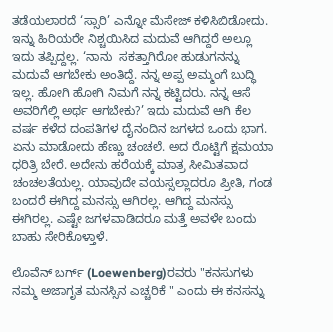ತಡೆಯಲಾರದೆ ‘ಸ್ಸಾರಿ’ ಎನ್ನೋ ಮೆಸೇಜ್ ಕಳಿಸಿಬಿಡೋದು. ಇನ್ನು ಹಿರಿಯರೇ ನಿಶ್ಚಯಿಸಿದ ಮದುವೆ ಆಗಿದ್ದರೆ ಅಲ್ಲೂ ಇದು ತಪ್ಪಿದ್ದಲ್ಲ. ‘ನಾನು  ಸಕತ್ತಾಗಿರೋ ಹುಡುಗನನ್ನು ಮದುವೆ ಆಗಬೇಕು ಅಂತಿದ್ದೆ. ನನ್ನ ಅಪ್ಪ ಅಮ್ಮಂಗೆ ಬುದ್ಧಿ ಇಲ್ಲ. ಹೋಗಿ ಹೋಗಿ ನಿಮಗೆ ನನ್ನ ಕಟ್ಟಿದರು. ನನ್ನ ಆಸೆ ಅವರಿಗೆಲ್ಲಿ ಅರ್ಥ ಆಗಬೇಕು?’ ಇದು ಮದುವೆ ಆಗಿ ಕೆಲ ವರ್ಷ ಕಳೆದ ದಂಪತಿಗಳ ದೈನಂದಿನ ಜಗಳದ ಒಂದು ಭಾಗ. ಏನು ಮಾಡೋದು ಹೆಣ್ಣು ಚಂಚಲೆ. ಅದ ರೊಟ್ಟಿಗೆ ಕ್ಷಮಯಾ ಧರಿತ್ರಿ ಬೇರೆ. ಅದೇನು ಹರೆಯಕ್ಕೆ ಮಾತ್ರ ಸೀಮಿತವಾದ ಚಂಚಲತೆಯಲ್ಲ. ಯಾವುದೇ ವಯಸ್ಸಲ್ಲಾದರೂ ಪ್ರೀತಿ, ಗಂಡ  ಬಂದರೆ ಈಗಿದ್ದ ಮನಸ್ಸು ಆಗಿರಲ್ಲ. ಆಗಿದ್ದ ಮನಸ್ಸು ಈಗಿರಲ್ಲ. ಎಷ್ಟೇ ಜಗಳವಾಡಿದರೂ ಮತ್ತೆ ಅವಳೇ ಬಂದು ಬಾಹು ಸೇರಿಕೊಳ್ತಾಳೆ.

ಲೊವೆನ್ ಬರ್ಗ್ (Loewenberg)ರವರು "ಕನಸುಗಳು  ನಮ್ಮ ಅಜಾಗೃತ ಮನಸ್ಸಿನ ಎಚ್ಚರಿಕೆ " ಎಂದು ಈ ಕನಸನ್ನು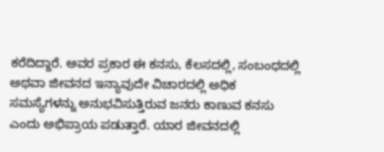ಕರೆದಿದ್ದಾರೆ. ಅವರ ಪ್ರಕಾರ ಈ ಕನಸು, ಕೆಲಸದಲ್ಲಿ, ಸಂಬಂಧದಲ್ಲಿ ಅಥವಾ ಜೀವನದ ಇನ್ಯಾವುದೇ ವಿಚಾರದಲ್ಲಿ ಅಧಿಕ ಸಮಸ್ಯೆಗಳನ್ನು ಅನುಭವಿಸುತ್ತಿರುವ ಜನರು ಕಾಣುವ ಕನಸು ಎಂದು ಅಭಿಪ್ರಾಯ ಪಡುತ್ತಾರೆ. ಯಾರ ಜೀವನದಲ್ಲಿ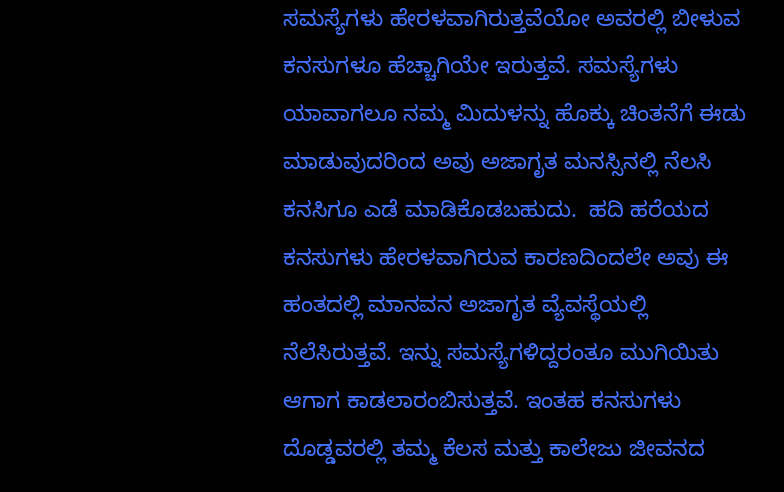ಸಮಸ್ಯೆಗಳು ಹೇರಳವಾಗಿರುತ್ತವೆಯೋ ಅವರಲ್ಲಿ ಬೀಳುವ ಕನಸುಗಳೂ ಹೆಚ್ಚಾಗಿಯೇ ಇರುತ್ತವೆ. ಸಮಸ್ಯೆಗಳು ಯಾವಾಗಲೂ ನಮ್ಮ ಮಿದುಳನ್ನು ಹೊಕ್ಕು ಚಿಂತನೆಗೆ ಈಡು ಮಾಡುವುದರಿಂದ ಅವು ಅಜಾಗೃತ ಮನಸ್ಸಿನಲ್ಲಿ ನೆಲಸಿ ಕನಸಿಗೂ ಎಡೆ ಮಾಡಿಕೊಡಬಹುದು.  ಹದಿ ಹರೆಯದ ಕನಸುಗಳು ಹೇರಳವಾಗಿರುವ ಕಾರಣದಿಂದಲೇ ಅವು ಈ ಹಂತದಲ್ಲಿ ಮಾನವನ ಅಜಾಗೃತ ವ್ಯೆವಸ್ಥೆಯಲ್ಲಿ ನೆಲೆಸಿರುತ್ತವೆ. ಇನ್ನು ಸಮಸ್ಯೆಗಳಿದ್ದರಂತೂ ಮುಗಿಯಿತು ಆಗಾಗ ಕಾಡಲಾರಂಬಿಸುತ್ತವೆ. ಇಂತಹ ಕನಸುಗಳು ದೊಡ್ಡವರಲ್ಲಿ ತಮ್ಮ ಕೆಲಸ ಮತ್ತು ಕಾಲೇಜು ಜೀವನದ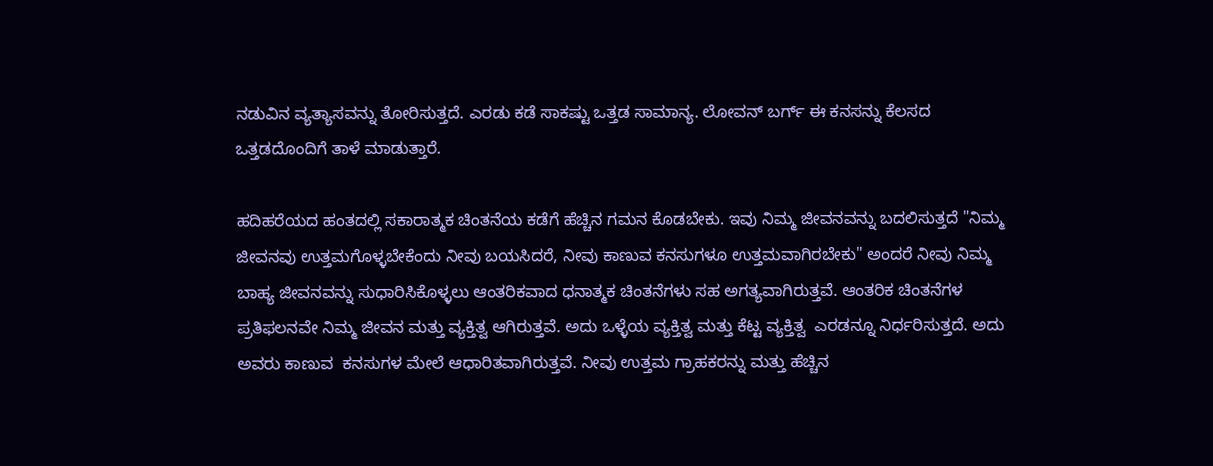ನಡುವಿನ ವ್ಯತ್ಯಾಸವನ್ನು ತೋರಿಸುತ್ತದೆ. ಎರಡು ಕಡೆ ಸಾಕಷ್ಟು ಒತ್ತಡ ಸಾಮಾನ್ಯ. ಲೋವನ್ ಬರ್ಗ್ ಈ ಕನಸನ್ನು ಕೆಲಸದ ಒತ್ತಡದೊಂದಿಗೆ ತಾಳೆ ಮಾಡುತ್ತಾರೆ.

ಹದಿಹರೆಯದ ಹಂತದಲ್ಲಿ ಸಕಾರಾತ್ಮಕ ಚಿಂತನೆಯ ಕಡೆಗೆ ಹೆಚ್ಚಿನ ಗಮನ ಕೊಡಬೇಕು. ಇವು ನಿಮ್ಮ ಜೀವನವನ್ನು ಬದಲಿಸುತ್ತದೆ "ನಿಮ್ಮ ಜೀವನವು ಉತ್ತಮಗೊಳ್ಳಬೇಕೆಂದು ನೀವು ಬಯಸಿದರೆ, ನೀವು ಕಾಣುವ ಕನಸುಗಳೂ ಉತ್ತಮವಾಗಿರಬೇಕು" ಅಂದರೆ ನೀವು ನಿಮ್ಮ ಬಾಹ್ಯ ಜೀವನವನ್ನು ಸುಧಾರಿಸಿಕೊಳ್ಳಲು ಆಂತರಿಕವಾದ ಧನಾತ್ಮಕ ಚಿಂತನೆಗಳು ಸಹ ಅಗತ್ಯವಾಗಿರುತ್ತವೆ. ಆಂತರಿಕ ಚಿಂತನೆಗಳ ಪ್ರತಿಫಲನವೇ ನಿಮ್ಮ ಜೀವನ ಮತ್ತು ವ್ಯಕ್ತಿತ್ವ ಆಗಿರುತ್ತವೆ. ಅದು ಒಳ್ಳೆಯ ವ್ಯಕ್ತಿತ್ವ ಮತ್ತು ಕೆಟ್ಟ ವ್ಯಕ್ತಿತ್ವ  ಎರಡನ್ನೂ ನಿರ್ಧರಿಸುತ್ತದೆ. ಅದು ಅವರು ಕಾಣುವ  ಕನಸುಗಳ ಮೇಲೆ ಆಧಾರಿತವಾಗಿರುತ್ತವೆ. ನೀವು ಉತ್ತಮ ಗ್ರಾಹಕರನ್ನು ಮತ್ತು ಹೆಚ್ಚಿನ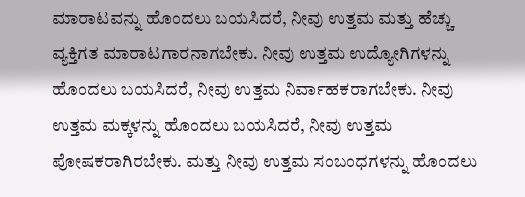ಮಾರಾಟವನ್ನು ಹೊಂದಲು ಬಯಸಿದರೆ, ನೀವು ಉತ್ತಮ ಮತ್ತು ಹೆಚ್ಚು ವ್ಯಕ್ತಿಗತ ಮಾರಾಟಗಾರನಾಗಬೇಕು. ನೀವು ಉತ್ತಮ ಉದ್ಯೋಗಿಗಳನ್ನು ಹೊಂದಲು ಬಯಸಿದರೆ, ನೀವು ಉತ್ತಮ ನಿರ್ವಾಹಕರಾಗಬೇಕು. ನೀವು ಉತ್ತಮ ಮಕ್ಕಳನ್ನು ಹೊಂದಲು ಬಯಸಿದರೆ, ನೀವು ಉತ್ತಮ ಪೋಷಕರಾಗಿರಬೇಕು. ಮತ್ತು ನೀವು ಉತ್ತಮ ಸಂಬಂಧಗಳನ್ನು ಹೊಂದಲು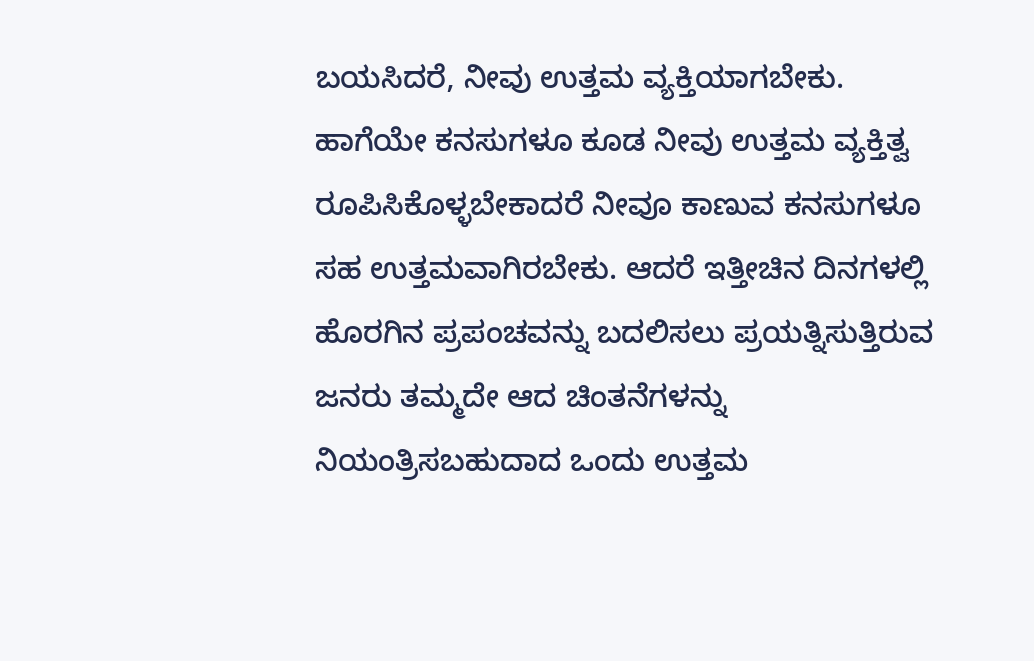ಬಯಸಿದರೆ, ನೀವು ಉತ್ತಮ ವ್ಯಕ್ತಿಯಾಗಬೇಕು. ಹಾಗೆಯೇ ಕನಸುಗಳೂ ಕೂಡ ನೀವು ಉತ್ತಮ ವ್ಯಕ್ತಿತ್ವ ರೂಪಿಸಿಕೊಳ್ಳಬೇಕಾದರೆ ನೀವೂ ಕಾಣುವ ಕನಸುಗಳೂ ಸಹ ಉತ್ತಮವಾಗಿರಬೇಕು. ಆದರೆ ಇತ್ತೀಚಿನ ದಿನಗಳಲ್ಲಿ ಹೊರಗಿನ ಪ್ರಪಂಚವನ್ನು ಬದಲಿಸಲು ಪ್ರಯತ್ನಿಸುತ್ತಿರುವ ಜನರು ತಮ್ಮದೇ ಆದ ಚಿಂತನೆಗಳನ್ನು ನಿಯಂತ್ರಿಸಬಹುದಾದ ಒಂದು ಉತ್ತಮ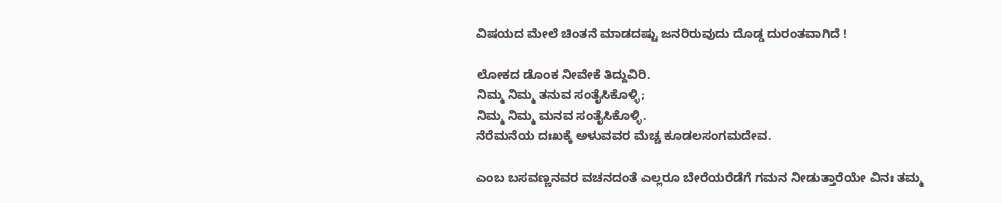ವಿಷಯದ ಮೇಲೆ ಚಿಂತನೆ ಮಾಡದಷ್ಟು ಜನರಿರುವುದು ದೊಡ್ಡ ದುರಂತವಾಗಿದೆ !

ಲೋಕದ ಡೊಂಕ ನೀವೇಕೆ ತಿದ್ದುವಿರಿ.
ನಿಮ್ಮ ನಿಮ್ಮ ತನುವ ಸಂತೈಸಿಕೊಳ್ಳಿ;
ನಿಮ್ಮ ನಿಮ್ಮ ಮನವ ಸಂತೈಸಿಕೊಳ್ಳಿ.
ನೆರೆಮನೆಯ ದಃಖಕ್ಕೆ ಅಳುವವರ ಮೆಚ್ಚ ಕೂಡಲಸಂಗಮದೇವ.

ಎಂಬ ಬಸವಣ್ಣನವರ ವಚನದಂತೆ ಎಲ್ಲರೂ ಬೇರೆಯರೆಡೆಗೆ ಗಮನ ನೀಡುತ್ತಾರೆಯೇ ವಿನಃ ತಮ್ಮ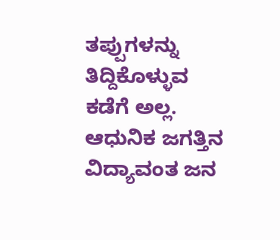ತಪ್ಪುಗಳನ್ನು ತಿದ್ದಿಕೊಳ್ಳುವ ಕಡೆಗೆ ಅಲ್ಲ. ಆಧುನಿಕ ಜಗತ್ತಿನ ವಿದ್ಯಾವಂತ ಜನ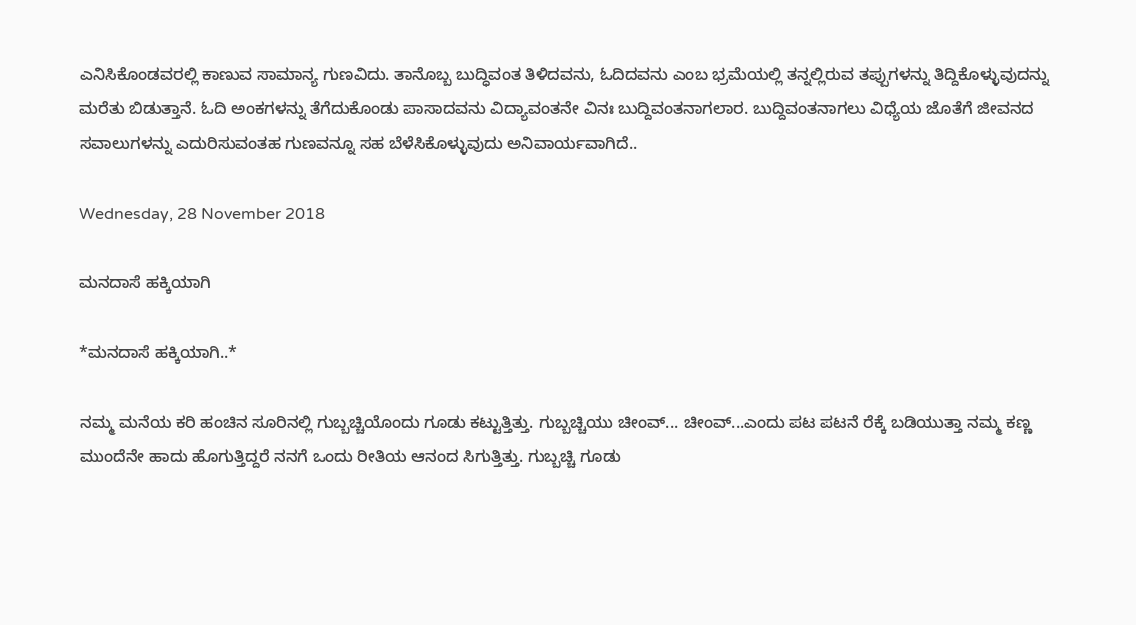ಎನಿಸಿಕೊಂಡವರಲ್ಲಿ ಕಾಣುವ ಸಾಮಾನ್ಯ ಗುಣವಿದು. ತಾನೊಬ್ಬ ಬುದ್ಧಿವಂತ ತಿಳಿದವನು, ಓದಿದವನು ಎಂಬ ಭ್ರಮೆಯಲ್ಲಿ ತನ್ನಲ್ಲಿರುವ ತಪ್ಪುಗಳನ್ನು ತಿದ್ದಿಕೊಳ್ಳುವುದನ್ನು ಮರೆತು ಬಿಡುತ್ತಾನೆ. ಓದಿ ಅಂಕಗಳನ್ನು ತೆಗೆದುಕೊಂಡು ಪಾಸಾದವನು ವಿದ್ಯಾವಂತನೇ ವಿನಃ ಬುದ್ದಿವಂತನಾಗಲಾರ. ಬುದ್ದಿವಂತನಾಗಲು ವಿಧ್ಯೆಯ ಜೊತೆಗೆ ಜೀವನದ ಸವಾಲುಗಳನ್ನು ಎದುರಿಸುವಂತಹ ಗುಣವನ್ನೂ ಸಹ ಬೆಳೆಸಿಕೊಳ್ಳುವುದು ಅನಿವಾರ್ಯವಾಗಿದೆ..

Wednesday, 28 November 2018

ಮನದಾಸೆ ಹಕ್ಕಿಯಾಗಿ

*ಮನದಾಸೆ ಹಕ್ಕಿಯಾಗಿ..*

ನಮ್ಮ ಮನೆಯ ಕರಿ ಹಂಚಿನ ಸೂರಿನಲ್ಲಿ ಗುಬ್ಬಚ್ಚಿಯೊಂದು ಗೂಡು ಕಟ್ಟುತ್ತಿತ್ತು. ಗುಬ್ಬಚ್ಚಿಯು ಚೀಂವ್... ಚೀಂವ್...ಎಂದು ಪಟ ಪಟನೆ ರೆಕ್ಕೆ ಬಡಿಯುತ್ತಾ ನಮ್ಮ ಕಣ್ಣ ಮುಂದೆನೇ ಹಾದು ಹೊಗುತ್ತಿದ್ದರೆ ನನಗೆ ಒಂದು ರೀತಿಯ ಆನಂದ ಸಿಗುತ್ತಿತ್ತು. ಗುಬ್ಬಚ್ಚಿ ಗೂಡು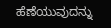ಹೆಣೆಯುವುದನ್ನು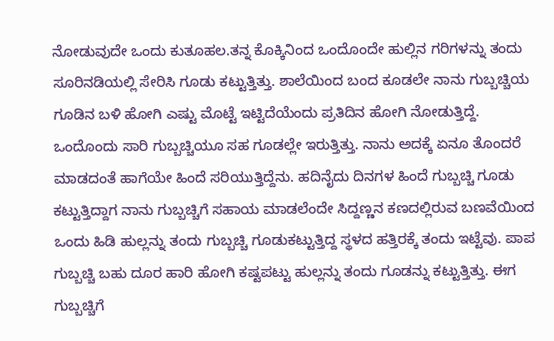ನೋಡುವುದೇ ಒಂದು ಕುತೂಹಲ.ತನ್ನ ಕೊಕ್ಕಿನಿಂದ ಒಂದೊಂದೇ ಹುಲ್ಲಿನ ಗರಿಗಳನ್ನು ತಂದು ಸೂರಿನಡಿಯಲ್ಲಿ ಸೇರಿಸಿ ಗೂಡು ಕಟ್ಟುತ್ತಿತ್ತು. ಶಾಲೆಯಿಂದ ಬಂದ ಕೂಡಲೇ ನಾನು ಗುಬ್ಬಚ್ಚಿಯ ಗೂಡಿನ ಬಳಿ ಹೋಗಿ ಎಷ್ಟು ಮೊಟ್ಟೆ ಇಟ್ಟಿದೆಯೆಂದು ಪ್ರತಿದಿನ ಹೋಗಿ ನೋಡುತ್ತಿದ್ದೆ.  ಒಂದೊಂದು ಸಾರಿ ಗುಬ್ಬಚ್ಚಿಯೂ ಸಹ ಗೂಡಲ್ಲೇ ಇರುತ್ತಿತ್ತು. ನಾನು ಅದಕ್ಕೆ ಏನೂ ತೊಂದರೆ ಮಾಡದಂತೆ ಹಾಗೆಯೇ ಹಿಂದೆ ಸರಿಯುತ್ತಿದ್ದೆನು. ಹದಿನೈದು ದಿನಗಳ ಹಿಂದೆ ಗುಬ್ಬಚ್ಚಿ ಗೂಡು ಕಟ್ಟುತ್ತಿದ್ದಾಗ ನಾನು ಗುಬ್ಬಚ್ಚಿಗೆ ಸಹಾಯ ಮಾಡಲೆಂದೇ ಸಿದ್ದಣ್ಣನ ಕಣದಲ್ಲಿರುವ ಬಣವೆಯಿಂದ ಒಂದು ಹಿಡಿ ಹುಲ್ಲನ್ನು ತಂದು ಗುಬ್ಬಚ್ಚಿ ಗೂಡುಕಟ್ಟುತ್ತಿದ್ದ ಸ್ಥಳದ ಹತ್ತಿರಕ್ಕೆ ತಂದು ಇಟ್ಟೆವು. ಪಾಪ ಗುಬ್ಬಚ್ಚಿ ಬಹು ದೂರ ಹಾರಿ ಹೋಗಿ ಕಷ್ಟಪಟ್ಟು ಹುಲ್ಲನ್ನು ತಂದು ಗೂಡನ್ನು ಕಟ್ಟುತ್ತಿತ್ತು. ಈಗ ಗುಬ್ಬಚ್ಚಿಗೆ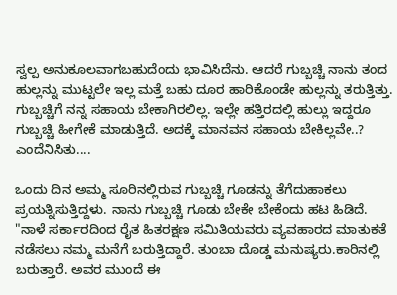ಸ್ವಲ್ಪ ಅನುಕೂಲವಾಗಬಹುದೆಂದು ಭಾವಿಸಿದೆನು. ಆದರೆ ಗುಬ್ಬಚ್ಚಿ ನಾನು ತಂದ ಹುಲ್ಲನ್ನು ಮುಟ್ಟಲೇ ಇಲ್ಲ ಮತ್ತೆ ಬಹು ದೂರ ಹಾರಿಕೊಂಡೇ ಹುಲ್ಲನ್ನು ತರುತ್ತಿತ್ತು. ಗುಬ್ಬಚ್ಚಿಗೆ ನನ್ನ ಸಹಾಯ ಬೇಕಾಗಿರಲಿಲ್ಲ. ಇಲ್ಲೇ ಹತ್ತಿರದಲ್ಲಿ ಹುಲ್ಲು ಇದ್ದರೂ ಗುಬ್ಬಚ್ಚಿ ಹೀಗೇಕೆ ಮಾಡುತ್ತಿದೆ. ಅದಕ್ಕೆ ಮಾನವನ ಸಹಾಯ ಬೇಕಿಲ್ಲವೇ..? ಎಂದೆನಿಸಿತು....

ಒಂದು ದಿನ ಅಮ್ಮ ಸೂರಿನಲ್ಲಿರುವ ಗುಬ್ಬಚ್ಚಿ ಗೂಡನ್ನು ತೆಗೆದುಹಾಕಲು ಪ್ರಯತ್ನಿಸುತ್ತಿದ್ದಳು. ನಾನು ಗುಬ್ಬಚ್ಚಿ ಗೂಡು ಬೇಕೇ ಬೇಕೆಂದು ಹಟ ಹಿಡಿದೆ.
"ನಾಳೆ ಸರ್ಕಾರದಿಂದ ರೈತ ಹಿತರಕ್ಷಣ ಸಮಿತಿಯವರು ವ್ಯವಹಾರದ ಮಾತುಕತೆ ನಡೆಸಲು ನಮ್ಮ ಮನೆಗೆ ಬರುತ್ತಿದ್ದಾರೆ. ತುಂಬಾ ದೊಡ್ಡ ಮನುಷ್ಯರು.ಕಾರಿನಲ್ಲಿ ಬರುತ್ತಾರೆ. ಅವರ ಮುಂದೆ ಈ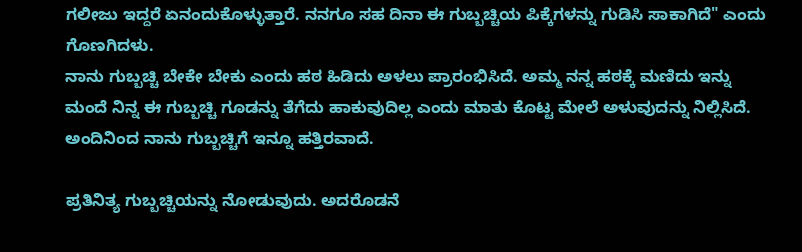ಗಲೀಜು ಇದ್ದರೆ ಏನಂದುಕೊಳ್ಳುತ್ತಾರೆ. ನನಗೂ ಸಹ ದಿನಾ ಈ ಗುಬ್ಬಚ್ಚಿಯ ಪಿಕ್ಕೆಗಳನ್ನು ಗುಡಿಸಿ ಸಾಕಾಗಿದೆ" ಎಂದು ಗೊಣಗಿದಳು.
ನಾನು ಗುಬ್ಬಚ್ಚಿ ಬೇಕೇ ಬೇಕು ಎಂದು ಹಠ ಹಿಡಿದು ಅಳಲು ಪ್ರಾರಂಭಿಸಿದೆ. ಅಮ್ಮ ನನ್ನ ಹಠಕ್ಕೆ ಮಣಿದು ಇನ್ನು ಮಂದೆ ನಿನ್ನ ಈ ಗುಬ್ಬಚ್ಚಿ ಗೂಡನ್ನು ತೆಗೆದು ಹಾಕುವುದಿಲ್ಲ ಎಂದು ಮಾತು ಕೊಟ್ಟ ಮೇಲೆ ಅಳುವುದನ್ನು ನಿಲ್ಲಿಸಿದೆ. ಅಂದಿನಿಂದ ನಾನು ಗುಬ್ಬಚ್ಚಿಗೆ ಇನ್ನೂ ಹತ್ತಿರವಾದೆ.

ಪ್ರತಿನಿತ್ಯ ಗುಬ್ಬಚ್ಚಿಯನ್ನು ನೋಡುವುದು. ಅದರೊಡನೆ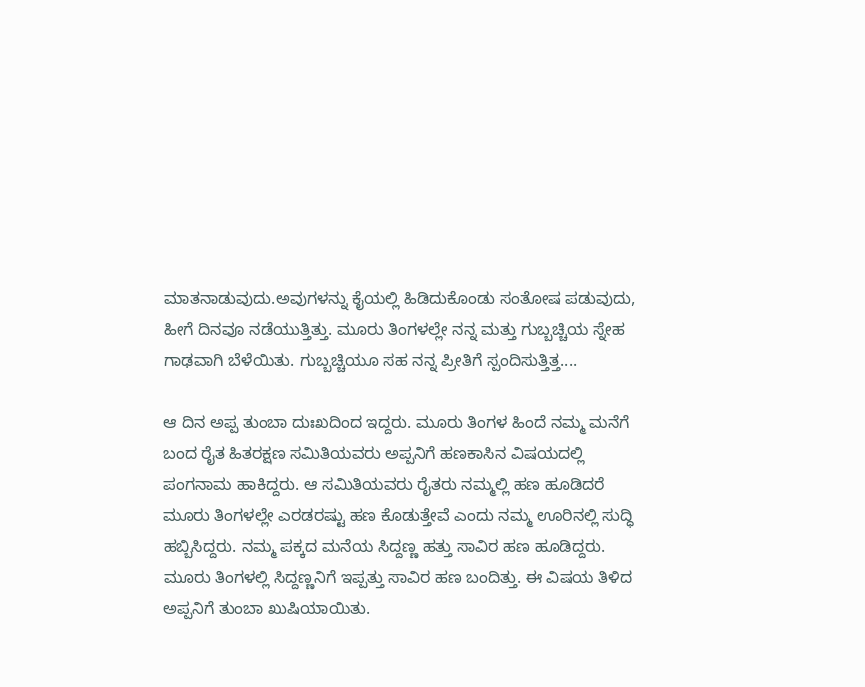ಮಾತನಾಡುವುದು.ಅವುಗಳನ್ನು ಕೈಯಲ್ಲಿ ಹಿಡಿದುಕೊಂಡು ಸಂತೋಷ ಪಡುವುದು, ಹೀಗೆ ದಿನವೂ ನಡೆಯುತ್ತಿತ್ತು. ಮೂರು ತಿಂಗಳಲ್ಲೇ ನನ್ನ ಮತ್ತು ಗುಬ್ಬಚ್ಚಿಯ ಸ್ನೇಹ ಗಾಢವಾಗಿ ಬೆಳೆಯಿತು. ಗುಬ್ಬಚ್ಚಿಯೂ ಸಹ ನನ್ನ ಪ್ರೀತಿಗೆ ಸ್ಪಂದಿಸುತ್ತಿತ್ತ....

ಆ ದಿನ ಅಪ್ಪ ತುಂಬಾ ದುಃಖದಿಂದ ಇದ್ದರು. ಮೂರು ತಿಂಗಳ ಹಿಂದೆ ನಮ್ಮ ಮನೆಗೆ ಬಂದ ರೈತ ಹಿತರಕ್ಷಣ ಸಮಿತಿಯವರು ಅಪ್ಪನಿಗೆ ಹಣಕಾಸಿನ ವಿಷಯದಲ್ಲಿ ಪಂಗನಾಮ ಹಾಕಿದ್ದರು. ಆ ಸಮಿತಿಯವರು ರೈತರು ನಮ್ಮಲ್ಲಿ ಹಣ ಹೂಡಿದರೆ ಮೂರು ತಿಂಗಳಲ್ಲೇ ಎರಡರಷ್ಟು ಹಣ ಕೊಡುತ್ತೇವೆ ಎಂದು ನಮ್ಮ ಊರಿನಲ್ಲಿ ಸುದ್ಧಿ ಹಬ್ಬಿಸಿದ್ದರು. ನಮ್ಮ ಪಕ್ಕದ ಮನೆಯ ಸಿದ್ದಣ್ಣ ಹತ್ತು ಸಾವಿರ ಹಣ ಹೂಡಿದ್ದರು. ಮೂರು ತಿಂಗಳಲ್ಲಿ ಸಿದ್ದಣ್ಣನಿಗೆ ಇಪ್ಪತ್ತು ಸಾವಿರ ಹಣ ಬಂದಿತ್ತು. ಈ ವಿಷಯ ತಿಳಿದ ಅಪ್ಪನಿಗೆ ತುಂಬಾ ಖುಷಿಯಾಯಿತು.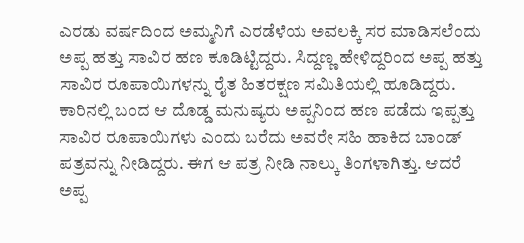ಎರಡು ವರ್ಷದಿಂದ ಅಮ್ಮನಿಗೆ ಎರಡೆಳೆಯ ಅವಲಕ್ಕಿ ಸರ ಮಾಡಿಸಲೆಂದು ಅಪ್ಪ ಹತ್ತು ಸಾವಿರ ಹಣ ಕೂಡಿಟ್ಟಿದ್ದರು. ಸಿದ್ದಣ್ಣ ಹೇಳಿದ್ದರಿಂದ ಅಪ್ಪ ಹತ್ತು ಸಾವಿರ ರೂಪಾಯಿಗಳನ್ನು ರೈತ ಹಿತರಕ್ಷಣ ಸಮಿತಿಯಲ್ಲಿ ಹೂಡಿದ್ದರು. ಕಾರಿನಲ್ಲಿ ಬಂದ ಆ ದೊಡ್ಡ ಮನುಷ್ಯರು ಅಪ್ಪನಿಂದ ಹಣ ಪಡೆದು ಇಪ್ಪತ್ತು ಸಾವಿರ ರೂಪಾಯಿಗಳು ಎಂದು ಬರೆದು ಅವರೇ ಸಹಿ ಹಾಕಿದ ಬಾಂಡ್ ಪತ್ರವನ್ನು ನೀಡಿದ್ದರು. ಈಗ ಆ ಪತ್ರ ನೀಡಿ ನಾಲ್ಕು ತಿಂಗಳಾಗಿತ್ತು. ಆದರೆ ಅಪ್ಪ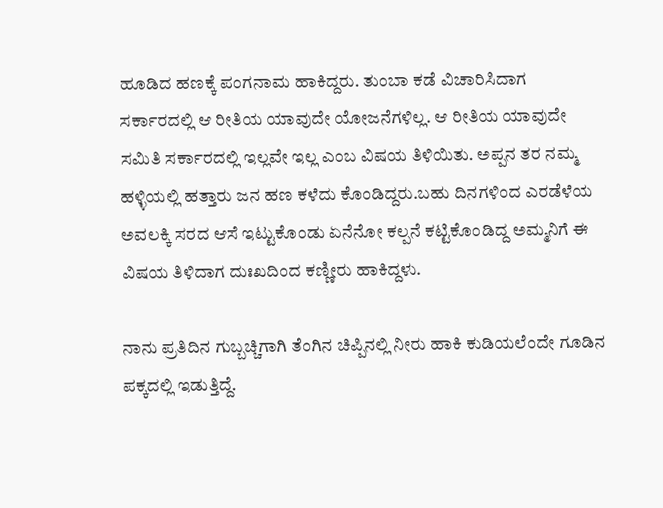ಹೂಡಿದ ಹಣಕ್ಕೆ ಪಂಗನಾಮ ಹಾಕಿದ್ದರು. ತುಂಬಾ ಕಡೆ ವಿಚಾರಿಸಿದಾಗ ಸರ್ಕಾರದಲ್ಲಿ ಆ ರೀತಿಯ ಯಾವುದೇ ಯೋಜನೆಗಳಿಲ್ಲ. ಆ ರೀತಿಯ ಯಾವುದೇ ಸಮಿತಿ ಸರ್ಕಾರದಲ್ಲಿ ಇಲ್ಲವೇ ಇಲ್ಲ ಎಂಬ ವಿಷಯ ತಿಳಿಯಿತು. ಅಪ್ಪನ ತರ ನಮ್ಮ ಹಳ್ಳಿಯಲ್ಲಿ ಹತ್ತಾರು ಜನ ಹಣ ಕಳೆದು ಕೊಂಡಿದ್ದರು.ಬಹು ದಿನಗಳಿಂದ ಎರಡೆಳೆಯ ಅವಲಕ್ಕಿ ಸರದ ಆಸೆ ಇಟ್ಟುಕೊಂಡು ಏನೆನೋ ಕಲ್ಪನೆ ಕಟ್ಟಿಕೊಂಡಿದ್ದ ಅಮ್ಮನಿಗೆ ಈ ವಿಷಯ ತಿಳಿದಾಗ ದುಃಖದಿಂದ ಕಣ್ಣೀರು ಹಾಕಿದ್ದಳು.

ನಾನು ಪ್ರತಿದಿನ ಗುಬ್ಬಚ್ಚಿಗಾಗಿ ತೆಂಗಿನ ಚಿಪ್ಪಿನಲ್ಲಿ ನೀರು ಹಾಕಿ ಕುಡಿಯಲೆಂದೇ ಗೂಡಿನ ಪಕ್ಕದಲ್ಲಿ ಇಡುತ್ತಿದ್ದೆ.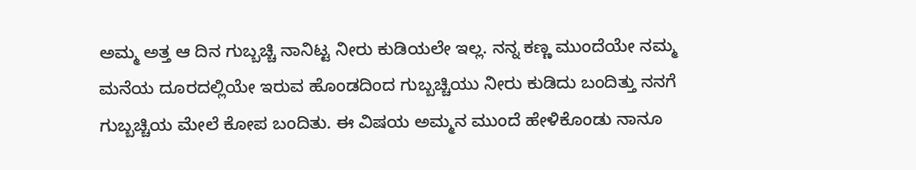ಅಮ್ಮ ಅತ್ತ ಆ ದಿನ ಗುಬ್ಬಚ್ಚಿ ನಾನಿಟ್ಟ ನೀರು ಕುಡಿಯಲೇ ಇಲ್ಲ. ನನ್ನ ಕಣ್ಣ ಮುಂದೆಯೇ ನಮ್ಮ ಮನೆಯ ದೂರದಲ್ಲಿಯೇ ಇರುವ ಹೊಂಡದಿಂದ ಗುಬ್ಬಚ್ಚಿಯು ನೀರು ಕುಡಿದು ಬಂದಿತ್ತು ನನಗೆ ಗುಬ್ಬಚ್ಚಿಯ ಮೇಲೆ ಕೋಪ ಬಂದಿತು. ಈ ವಿಷಯ ಅಮ್ಮನ ಮುಂದೆ ಹೇಳಿಕೊಂಡು ನಾನೂ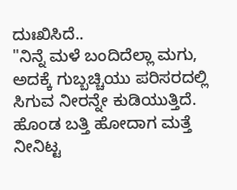ದುಃಖಿಸಿದೆ..
"ನಿನ್ನೆ ಮಳೆ ಬಂದಿದೆಲ್ಲಾ ಮಗು, ಅದಕ್ಕೆ ಗುಬ್ಬಚ್ಚಿಯು ಪರಿಸರದಲ್ಲಿ ಸಿಗುವ ನೀರನ್ನೇ ಕುಡಿಯುತ್ತಿದೆ. ಹೊಂಡ ಬತ್ತಿ ಹೋದಾಗ ಮತ್ತೆ ನೀನಿಟ್ಟ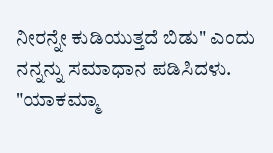ನೀರನ್ನೇ ಕುಡಿಯುತ್ತದೆ ಬಿಡು" ಎಂದು ನನ್ನನ್ನು ಸಮಾಧಾನ ಪಡಿಸಿದಳು.
"ಯಾಕಮ್ಮಾ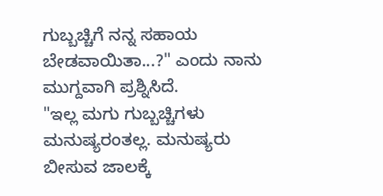ಗುಬ್ಬಚ್ಚಿಗೆ ನನ್ನ ಸಹಾಯ ಬೇಡವಾಯಿತಾ...?" ಎಂದು ನಾನು ಮುಗ್ದವಾಗಿ ಪ್ರಶ್ನಿಸಿದೆ.
"ಇಲ್ಲ ಮಗು ಗುಬ್ಬಚ್ಚಿಗಳು ಮನುಷ್ಯರಂತಲ್ಲ. ಮನುಷ್ಯರು ಬೀಸುವ ಜಾಲಕ್ಕೆ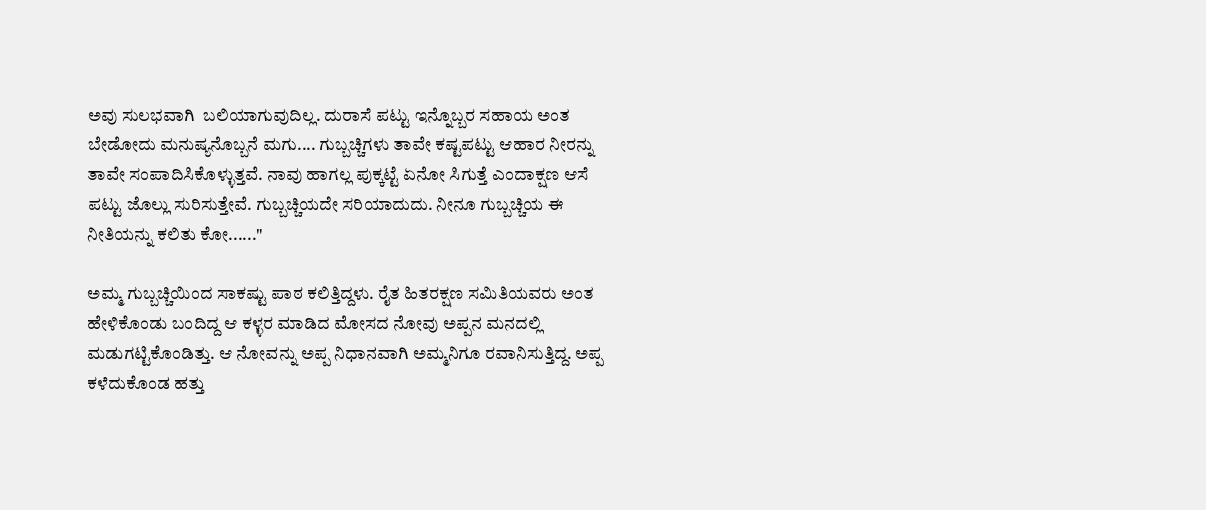ಅವು ಸುಲಭವಾಗಿ  ಬಲಿಯಾಗುವುದಿಲ್ಲ. ದುರಾಸೆ ಪಟ್ಟು ಇನ್ನೊಬ್ಬರ ಸಹಾಯ ಅಂತ ಬೇಡೋದು ಮನುಷ್ಯನೊಬ್ಬನೆ ಮಗು.... ಗುಬ್ಬಚ್ಚಿಗಳು ತಾವೇ ಕಷ್ಟಪಟ್ಟು ಆಹಾರ ನೀರನ್ನು ತಾವೇ ಸಂಪಾದಿಸಿಕೊಳ್ಳುತ್ತವೆ. ನಾವು ಹಾಗಲ್ಲ ಪುಕ್ಕಟ್ಟೆ ಏನೋ ಸಿಗುತ್ತೆ ಎಂದಾಕ್ಷಣ ಆಸೆ ಪಟ್ಟು ಜೊಲ್ಲು ಸುರಿಸುತ್ತೇವೆ. ಗುಬ್ಬಚ್ಚಿಯದೇ ಸರಿಯಾದುದು. ನೀನೂ ಗುಬ್ಬಚ್ಚಿಯ ಈ ನೀತಿಯನ್ನು ಕಲಿತು ಕೋ......"

ಅಮ್ಮ ಗುಬ್ಬಚ್ಚಿಯಿಂದ ಸಾಕಷ್ಟು ಪಾಠ ಕಲಿತ್ತಿದ್ದಳು. ರೈತ ಹಿತರಕ್ಷಣ ಸಮಿತಿಯವರು ಅಂತ ಹೇಳಿಕೊಂಡು ಬಂದಿದ್ದ ಆ ಕಳ್ಳರ ಮಾಡಿದ ಮೋಸದ ನೋವು ಅಪ್ಪನ ಮನದಲ್ಲಿ ಮಡುಗಟ್ಟಿಕೊಂಡಿತ್ತು. ಆ ನೋವನ್ನು ಅಪ್ಪ ನಿಧಾನವಾಗಿ ಅಮ್ಮನಿಗೂ ರವಾನಿಸುತ್ತಿದ್ದ. ಅಪ್ಪ ಕಳೆದುಕೊಂಡ ಹತ್ತು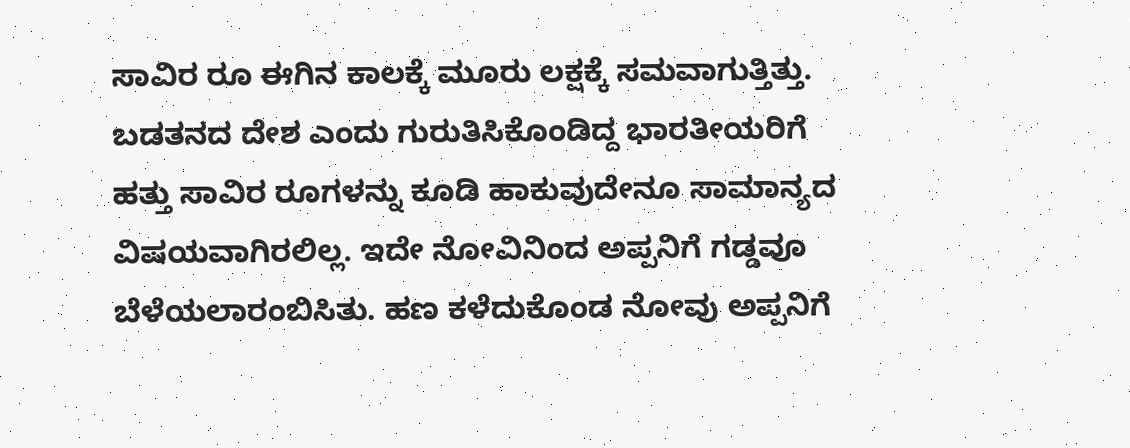ಸಾವಿರ ರೂ ಈಗಿನ ಕಾಲಕ್ಕೆ ಮೂರು ಲಕ್ಷಕ್ಕೆ ಸಮವಾಗುತ್ತಿತ್ತು. ಬಡತನದ ದೇಶ ಎಂದು ಗುರುತಿಸಿಕೊಂಡಿದ್ದ ಭಾರತೀಯರಿಗೆ ಹತ್ತು ಸಾವಿರ ರೂಗಳನ್ನು ಕೂಡಿ ಹಾಕುವುದೇನೂ ಸಾಮಾನ್ಯದ ವಿಷಯವಾಗಿರಲಿಲ್ಲ. ಇದೇ ನೋವಿನಿಂದ ಅಪ್ಪನಿಗೆ ಗಡ್ಡವೂ ಬೆಳೆಯಲಾರಂಬಿಸಿತು. ಹಣ ಕಳೆದುಕೊಂಡ ನೋವು ಅಪ್ಪನಿಗೆ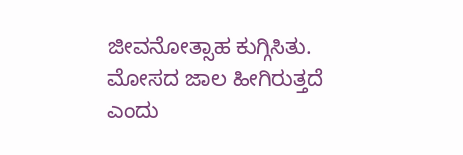ಜೀವನೋತ್ಸಾಹ ಕುಗ್ಗಿಸಿತು. ಮೋಸದ ಜಾಲ ಹೀಗಿರುತ್ತದೆ ಎಂದು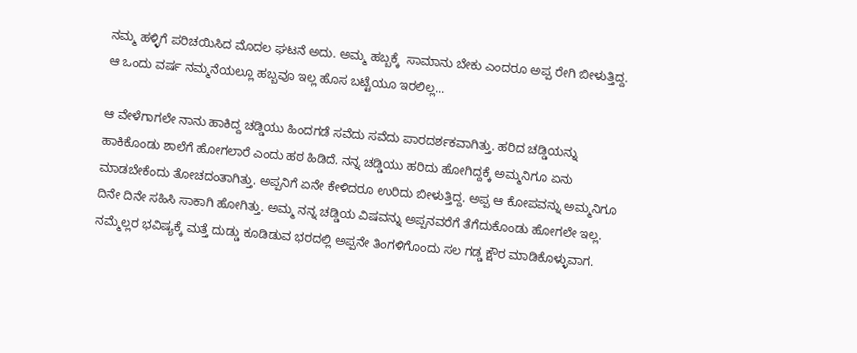ನಮ್ಮ ಹಳ್ಳಿಗೆ ಪರಿಚಯಿಸಿದ ಮೊದಲ ಘಟನೆ ಅದು. ಅಮ್ಮ ಹಬ್ಬಕ್ಕೆ  ಸಾಮಾನು ಬೇಕು ಎಂದರೂ ಅಪ್ಪ ರೇಗಿ ಬೀಳುತ್ತಿದ್ದ. ಆ ಒಂದು ವರ್ಷ ನಮ್ಮನೆಯಲ್ಲೂ ಹಬ್ಬವೂ ಇಲ್ಲ ಹೊಸ ಬಟ್ಟೆಯೂ ಇರಲಿಲ್ಲ...

ಆ ವೇಳೆಗಾಗಲೇ ನಾನು ಹಾಕಿದ್ದ ಚಡ್ಡಿಯು ಹಿಂದಗಡೆ ಸವೆದು ಸವೆದು ಪಾರದರ್ಶಕವಾಗಿತ್ತು. ಹರಿದ ಚಡ್ಡಿಯನ್ನು ಹಾಕಿಕೊಂಡು ಶಾಲೆಗೆ ಹೋಗಲಾರೆ ಎಂದು ಹಠ ಹಿಡಿದೆ. ನನ್ನ ಚಡ್ಡಿಯು ಹರಿದು ಹೋಗಿದ್ದಕ್ಕೆ ಅಮ್ಮನಿಗೂ ಏನು ಮಾಡಬೇಕೆಂದು ತೋಚದಂತಾಗಿತ್ತು. ಅಪ್ಪನಿಗೆ ಏನೇ ಕೇಳಿದರೂ ಉರಿದು ಬೀಳುತ್ತಿದ್ದ. ಅಪ್ಪ ಆ ಕೋಪವನ್ನು ಅಮ್ಮನಿಗೂ ದಿನೇ ದಿನೇ ಸಹಿಸಿ ಸಾಕಾಗಿ ಹೋಗಿತ್ತು. ಅಮ್ಮ ನನ್ನ ಚಡ್ಡಿಯ ವಿಷವನ್ನು ಅಪ್ಪನವರೆಗೆ ತೆಗೆದುಕೊಂಡು ಹೋಗಲೇ ಇಲ್ಲ. ನಮ್ಮೆಲ್ಲರ ಭವಿಷ್ಯಕ್ಕೆ ಮತ್ತೆ ದುಡ್ಡು ಕೂಡಿಡುವ ಭರದಲ್ಲಿ ಅಪ್ಪನೇ ತಿಂಗಳಿಗೊಂದು ಸಲ ಗಡ್ಡ ಕ್ಷೌರ ಮಾಡಿಕೊಳ್ಳುವಾಗ.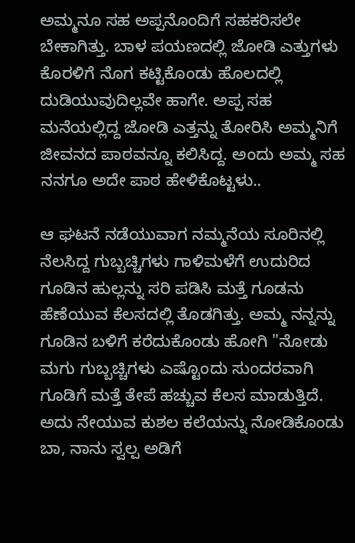ಅಮ್ಮನೂ ಸಹ ಅಪ್ಪನೊಂದಿಗೆ ಸಹಕರಿಸಲೇ ಬೇಕಾಗಿತ್ತು. ಬಾಳ ಪಯಣದಲ್ಲಿ ಜೋಡಿ ಎತ್ತುಗಳು ಕೊರಳಿಗೆ ನೊಗ ಕಟ್ಟಿಕೊಂಡು ಹೊಲದಲ್ಲಿ ದುಡಿಯುವುದಿಲ್ಲವೇ ಹಾಗೇ. ಅಪ್ಪ ಸಹ ಮನೆಯಲ್ಲಿದ್ದ ಜೋಡಿ ಎತ್ತನ್ನು ತೋರಿಸಿ ಅಮ್ಮನಿಗೆ ಜೀವನದ ಪಾಠವನ್ನೂ ಕಲಿಸಿದ್ದ. ಅಂದು ಅಮ್ಮ ಸಹ ನನಗೂ ಅದೇ ಪಾಠ ಹೇಳಿಕೊಟ್ಟಳು..

ಆ ಘಟನೆ ನಡೆಯುವಾಗ ನಮ್ಮನೆಯ ಸೂರಿನಲ್ಲಿ ನೆಲಸಿದ್ದ ಗುಬ್ಬಚ್ಚಿಗಳು ಗಾಳಿಮಳೆಗೆ ಉದುರಿದ ಗೂಡಿನ ಹುಲ್ಲನ್ನು ಸರಿ ಪಡಿಸಿ ಮತ್ತೆ ಗೂಡನು ಹೆಣೆಯುವ ಕೆಲಸದಲ್ಲಿ ತೊಡಗಿತ್ತು. ಅಮ್ಮ ನನ್ನನ್ನು ಗೂಡಿನ ಬಳಿಗೆ ಕರೆದುಕೊಂಡು ಹೋಗಿ "ನೋಡು ಮಗು ಗುಬ್ಬಚ್ಚಿಗಳು ಎಷ್ಟೊಂದು ಸುಂದರವಾಗಿ ಗೂಡಿಗೆ ಮತ್ತೆ ತೇಪೆ ಹಚ್ಚುವ ಕೆಲಸ ಮಾಡುತ್ತಿದೆ. ಅದು ನೇಯುವ ಕುಶಲ ಕಲೆಯನ್ನು ನೋಡಿಕೊಂಡು ಬಾ, ನಾನು ಸ್ವಲ್ಪ ಅಡಿಗೆ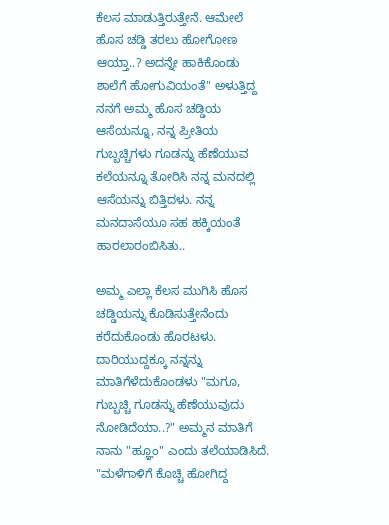ಕೆಲಸ ಮಾಡುತ್ತಿರುತ್ತೇನೆ. ಆಮೇಲೆ ಹೊಸ ಚಡ್ಡಿ ತರಲು ಹೋಗೋಣ ಆಯ್ತಾ..? ಅದನ್ನೇ ಹಾಕಿಕೊಂಡು ಶಾಲೆಗೆ ಹೋಗುವಿಯಂತೆ" ಅಳುತ್ತಿದ್ದ ನನಗೆ ಅಮ್ಮ ಹೊಸ ಚಡ್ಡಿಯ ಆಸೆಯನ್ನೂ, ನನ್ನ ಪ್ರೀತಿಯ ಗುಬ್ಬಚ್ಚಿಗಳು ಗೂಡನ್ನು ಹೆಣೆಯುವ ಕಲೆಯನ್ನೂ ತೋರಿಸಿ ನನ್ನ ಮನದಲ್ಲಿ ಆಸೆಯನ್ನು ಬಿತ್ತಿದಳು. ನನ್ನ ಮನದಾಸೆಯೂ ಸಹ ಹಕ್ಕಿಯಂತೆ ಹಾರಲಾರಂಬಿಸಿತು..

ಅಮ್ಮ ಎಲ್ಲಾ ಕೆಲಸ ಮುಗಿಸಿ ಹೊಸ ಚಡ್ಡಿಯನ್ನು ಕೊಡಿಸುತ್ತೇನೆಂದು ಕರೆದುಕೊಂಡು ಹೊರಟಳು. ದಾರಿಯುದ್ದಕ್ಕೂ ನನ್ನನ್ನು ಮಾತಿಗೆಳೆದುಕೊಂಡಳು "ಮಗೂ, ಗುಬ್ಬಚ್ಚಿ ಗೂಡನ್ನು ಹೆಣೆಯುವುದು ನೋಡಿದೆಯಾ..?" ಅಮ್ಮನ ಮಾತಿಗೆ ನಾನು "ಹ್ಞೂಂ" ಎಂದು ತಲೆಯಾಡಿಸಿದೆ.
"ಮಳೆಗಾಳಿಗೆ ಕೊಚ್ಚಿ ಹೋಗಿದ್ದ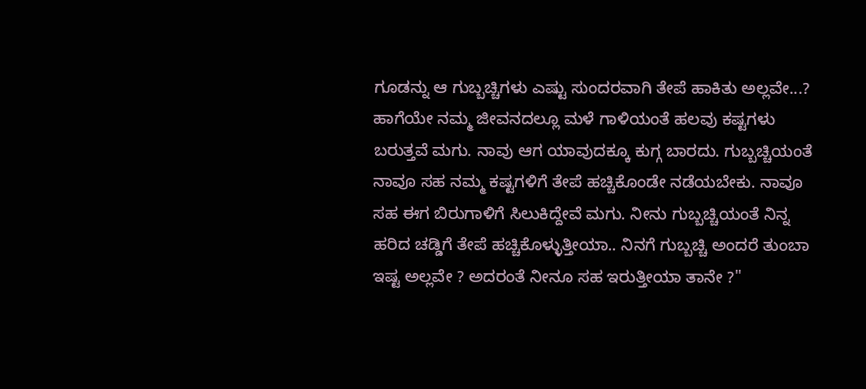ಗೂಡನ್ನು ಆ ಗುಬ್ಬಚ್ಚಿಗಳು ಎಷ್ಟು ಸುಂದರವಾಗಿ ತೇಪೆ ಹಾಕಿತು ಅಲ್ಲವೇ...? ಹಾಗೆಯೇ ನಮ್ಮ ಜೀವನದಲ್ಲೂ ಮಳೆ ಗಾಳಿಯಂತೆ ಹಲವು ಕಷ್ಟಗಳು ಬರುತ್ತವೆ ಮಗು. ನಾವು ಆಗ ಯಾವುದಕ್ಕೂ ಕುಗ್ಗ ಬಾರದು. ಗುಬ್ಬಚ್ಚಿಯಂತೆ ನಾವೂ ಸಹ ನಮ್ಮ ಕಷ್ಟಗಳಿಗೆ ತೇಪೆ ಹಚ್ಚಿಕೊಂಡೇ ನಡೆಯಬೇಕು. ನಾವೂ ಸಹ ಈಗ ಬಿರುಗಾಳಿಗೆ ಸಿಲುಕಿದ್ದೇವೆ ಮಗು. ನೀನು ಗುಬ್ಬಚ್ಚಿಯಂತೆ ನಿನ್ನ ಹರಿದ ಚಡ್ಡಿಗೆ ತೇಪೆ ಹಚ್ಚಿಕೊಳ್ಳುತ್ತೀಯಾ.. ನಿನಗೆ ಗುಬ್ಬಚ್ಚಿ ಅಂದರೆ ತುಂಬಾ ಇಷ್ಟ ಅಲ್ಲವೇ ? ಅದರಂತೆ ನೀನೂ ಸಹ ಇರುತ್ತೀಯಾ ತಾನೇ ?"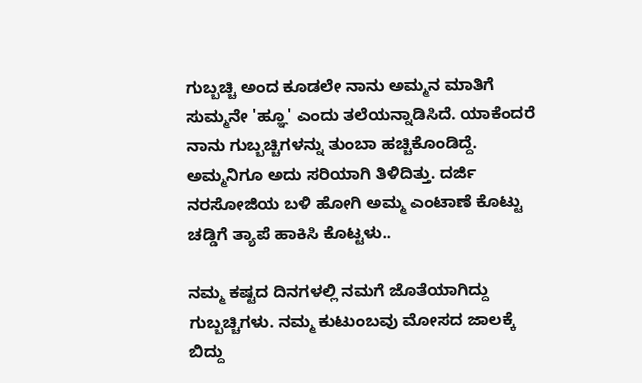ಗುಬ್ಬಚ್ಚಿ ಅಂದ ಕೂಡಲೇ ನಾನು ಅಮ್ಮನ ಮಾತಿಗೆ ಸುಮ್ಮನೇ 'ಹ್ಞೂ' ಎಂದು ತಲೆಯನ್ನಾಡಿಸಿದೆ. ಯಾಕೆಂದರೆ ನಾನು ಗುಬ್ಬಚ್ಚಿಗಳನ್ನು ತುಂಬಾ ಹಚ್ಚಿಕೊಂಡಿದ್ದೆ. ಅಮ್ಮನಿಗೂ ಅದು ಸರಿಯಾಗಿ ತಿಳಿದಿತ್ತು. ದರ್ಜಿ ನರಸೋಜಿಯ ಬಳಿ ಹೋಗಿ ಅಮ್ಮ ಎಂಟಾಣೆ ಕೊಟ್ಟು ಚಡ್ಡಿಗೆ ತ್ಯಾಪೆ ಹಾಕಿಸಿ ಕೊಟ್ಟಳು..

ನಮ್ಮ ಕಷ್ಟದ ದಿನಗಳಲ್ಲಿ ನಮಗೆ ಜೊತೆಯಾಗಿದ್ದು ಗುಬ್ಬಚ್ಚಿಗಳು. ನಮ್ಮ ಕುಟುಂಬವು ಮೋಸದ ಜಾಲಕ್ಕೆ ಬಿದ್ದು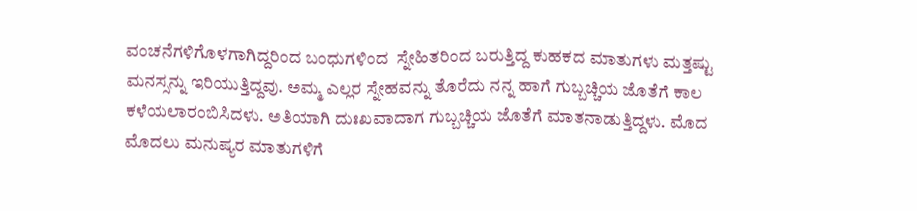ವಂಚನೆಗಳಿಗೊಳಗಾಗಿದ್ದರಿಂದ ಬಂಧುಗಳಿಂದ  ಸ್ನೇಹಿತರಿಂದ ಬರುತ್ತಿದ್ದ ಕುಹಕದ ಮಾತುಗಳು ಮತ್ತಷ್ಟು ಮನಸ್ಸನ್ನು ಇರಿಯುತ್ತಿದ್ದವು. ಅಮ್ಮ ಎಲ್ಲರ ಸ್ನೇಹವನ್ನು ತೊರೆದು ನನ್ನ ಹಾಗೆ ಗುಬ್ಬಚ್ಚಿಯ ಜೊತೆಗೆ ಕಾಲ ಕಳೆಯಲಾರಂಬಿಸಿದಳು. ಅತಿಯಾಗಿ ದುಃಖವಾದಾಗ ಗುಬ್ಬಚ್ಚಿಯ ಜೊತೆಗೆ ಮಾತನಾಡುತ್ತಿದ್ದಳು. ಮೊದ ಮೊದಲು ಮನುಷ್ಯರ ಮಾತುಗಳಿಗೆ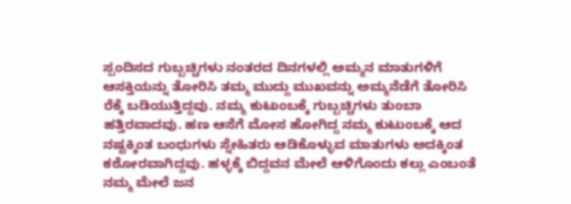ಸ್ಪಂದಿಸದ ಗುಬ್ಬಚ್ಚಿಗಳು ನಂತರದ ದಿನಗಳಲ್ಲಿ ಅಮ್ಮನ ಮಾತುಗಳಿಗೆ ಆಸಕ್ತಿಯನ್ನು ತೋರಿಸಿ ತಮ್ಮ ಮುದ್ದು ಮುಖವನ್ನು ಅಮ್ಮನೆಡೆಗೆ ತೋರಿಸಿ ರೆಕ್ಕೆ ಬಡಿಯುತ್ತಿದ್ದವು. ನಮ್ಮ ಕುಟುಂಬಕ್ಕೆ ಗುಬ್ಬಚ್ಚಿಗಳು ತುಂಬಾ ಹತ್ತಿರವಾದವು. ಹಣ ಆಸೆಗೆ ಮೋಸ ಹೋಗಿದ್ದ ನಮ್ಮ ಕುಟುಂಬಕ್ಕೆ ಆದ ನಷ್ಟಕ್ಕಿಂತ ಬಂಧುಗಳು ಸ್ನೇಹಿತರು ಆಡಿಕೊಳ್ಳುವ ಮಾತುಗಳು ಅದಕ್ಕಿಂತ ಕಠೋರವಾಗಿದ್ದವು. ಹಳ್ಳಕ್ಕೆ ಬಿದ್ದವನ ಮೇಲೆ ಆಳಿಗೊಂದು ಕಲ್ಲು ಎಂಬಂತೆ ನಮ್ಮ ಮೇಲೆ ಜನ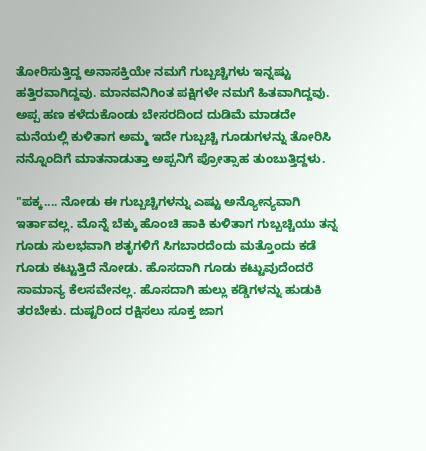ತೋರಿಸುತ್ತಿದ್ದ ಅನಾಸಕ್ತಿಯೇ ನಮಗೆ ಗುಬ್ಬಚ್ಚಿಗಳು ಇನ್ನಷ್ಟು ಹತ್ತಿರವಾಗಿದ್ದವು. ಮಾನವನಿಗಿಂತ ಪಕ್ಷಿಗಳೇ ನಮಗೆ ಹಿತವಾಗಿದ್ದವು. ಅಪ್ಪ ಹಣ ಕಳೆದುಕೊಂಡು ಬೇಸರದಿಂದ ದುಡಿಮೆ ಮಾಡದೇ ಮನೆಯಲ್ಲಿ ಕುಳಿತಾಗ ಅಮ್ಮ ಇದೇ ಗುಬ್ಬಚ್ಚಿ ಗೂಡುಗಳನ್ನು ತೋರಿಸಿ ನನ್ನೊಂದಿಗೆ ಮಾತನಾಡುತ್ತಾ ಅಪ್ಪನಿಗೆ ಪ್ರೋತ್ಸಾಹ ತುಂಬುತ್ತಿದ್ದಳು.

"ಪಕ್ಕ.... ನೋಡು ಈ ಗುಬ್ಬಚ್ಚಿಗಳನ್ನು ಎಷ್ಟು ಅನ್ಯೋನ್ಯವಾಗಿ ಇರ್ತಾವಲ್ಲ. ಮೊನ್ನೆ ಬೆಕ್ಕು ಹೊಂಚಿ ಹಾಕಿ ಕುಳಿತಾಗ ಗುಬ್ಬಚ್ಚಿಯು ತನ್ನ ಗೂಡು ಸುಲಭವಾಗಿ ಶತೃಗಳಿಗೆ ಸಿಗಬಾರದೆಂದು ಮತ್ತೊಂದು ಕಡೆ ಗೂಡು ಕಟ್ಟುತ್ತಿದೆ ನೋಡು. ಹೊಸದಾಗಿ ಗೂಡು ಕಟ್ಟುವುದೆಂದರೆ ಸಾಮಾನ್ಯ ಕೆಲಸವೇನಲ್ಲ. ಹೊಸದಾಗಿ ಹುಲ್ಲು ಕಡ್ಡಿಗಳನ್ನು ಹುಡುಕಿ ತರಬೇಕು. ದುಷ್ಟರಿಂದ ರಕ್ಷಿಸಲು ಸೂಕ್ತ ಜಾಗ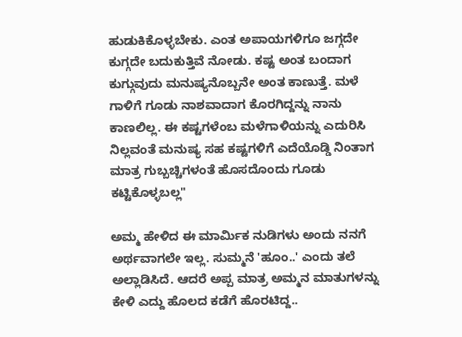ಹುಡುಕಿಕೊಳ್ಳಬೇಕು. ಎಂತ ಅಪಾಯಗಳಿಗೂ ಜಗ್ಗದೇ ಕುಗ್ಗದೇ ಬದುಕುತ್ತಿವೆ ನೋಡು. ಕಷ್ಟ ಅಂತ ಬಂದಾಗ ಕುಗ್ಗುವುದು ಮನುಷ್ಯನೊಬ್ಬನೇ ಅಂತ ಕಾಣುತ್ತೆ. ಮಳೆ ಗಾಳಿಗೆ ಗೂಡು ನಾಶವಾದಾಗ ಕೊರಗಿದ್ದನ್ನು ನಾನು ಕಾಣಲಿಲ್ಲ. ಈ ಕಷ್ಟಗಳೆಂಬ ಮಳೆಗಾಳಿಯನ್ನು ಎದುರಿಸಿ ನಿಲ್ಲವಂತೆ ಮನುಷ್ಯ ಸಹ ಕಷ್ಟಗಳಿಗೆ ಎದೆಯೊಡ್ಡಿ ನಿಂತಾಗ ಮಾತ್ರ ಗುಬ್ಬಚ್ಚಿಗಳಂತೆ ಹೊಸದೊಂದು ಗೂಡು ಕಟ್ಟಿಕೊಳ್ಳಬಲ್ಲ"

ಅಮ್ಮ ಹೇಳಿದ ಈ ಮಾರ್ಮಿಕ ನುಡಿಗಳು ಅಂದು ನನಗೆ ಅರ್ಥವಾಗಲೇ ಇಲ್ಲ. ಸುಮ್ಮನೆ 'ಹೂಂ..' ಎಂದು ತಲೆ ಅಲ್ಲಾಡಿಸಿದೆ. ಆದರೆ ಅಪ್ಪ ಮಾತ್ರ ಅಮ್ಮನ ಮಾತುಗಳನ್ನು ಕೇಳಿ ಎದ್ದು ಹೊಲದ ಕಡೆಗೆ ಹೊರಟಿದ್ದ..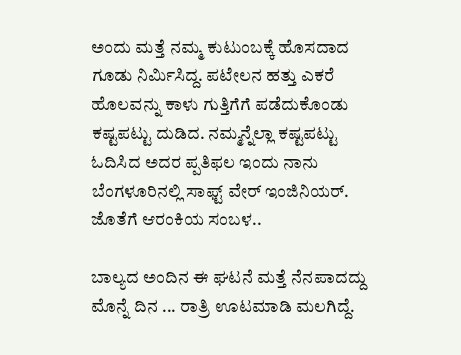ಅಂದು ಮತ್ತೆ ನಮ್ಮ ಕುಟುಂಬಕ್ಕೆ ಹೊಸದಾದ ಗೂಡು ನಿರ್ಮಿಸಿದ್ದ. ಪಟೇಲನ ಹತ್ತು ಎಕರೆ ಹೊಲವನ್ನು ಕಾಳು ಗುತ್ತಿಗೆಗೆ ಪಡೆದುಕೊಂಡು ಕಷ್ಟಪಟ್ಟು ದುಡಿದ. ನಮ್ಮನ್ನೆಲ್ಲಾ ಕಷ್ಟಪಟ್ಟು ಓದಿಸಿದ ಅದರ ಪ್ಪತಿಫಲ ಇಂದು ನಾನು ಬೆಂಗಳೂರಿನಲ್ಲಿ ಸಾಫ್ಟ್ ವೇರ್ ಇಂಜಿನಿಯರ್. ಜೊತೆಗೆ ಆರಂಕಿಯ ಸಂಬಳ..

ಬಾಲ್ಯದ ಅಂದಿನ ಈ ಘಟನೆ ಮತ್ತೆ ನೆನಪಾದದ್ದು ಮೊನ್ನೆ ದಿನ ... ರಾತ್ರಿ ಊಟಮಾಡಿ ಮಲಗಿದ್ದೆ.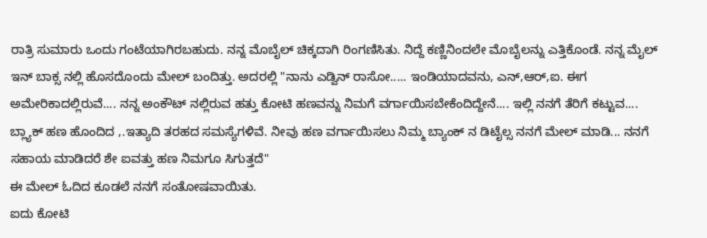ರಾತ್ರಿ ಸುಮಾರು ಒಂದು ಗಂಟೆಯಾಗಿರಬಹುದು. ನನ್ನ ಮೊಬೈಲ್ ಚಿಕ್ಕದಾಗಿ ರಿಂಗಣಿಸಿತು. ನಿದ್ದೆ ಕಣ್ಣಿನಿಂದಲೇ ಮೊಬೈಲನ್ನು ಎತ್ತಿಕೊಂಡೆ. ನನ್ನ ಮೈಲ್ ಇನ್ ಬಾಕ್ಸ ನಲ್ಲಿ ಹೊಸದೊಂದು ಮೇಲ್ ಬಂದಿತ್ತು. ಅದರಲ್ಲಿ "ನಾನು ಎಡ್ವಿನ್ ರಾಸೋ..... ಇಂಡಿಯಾದವನು, ಎನ್,ಆರ್,ಐ. ಈಗ ಅಮೇರಿಕಾದಲ್ಲಿರುವೆ.... ನನ್ನ ಅಂಕೌಟ್ ನಲ್ಲಿರುವ ಹತ್ತು ಕೋಟಿ ಹಣವನ್ನು ನಿಮಗೆ ವರ್ಗಾಯಿಸಬೇಕೆಂದಿದ್ದೇನೆ.... ಇಲ್ಲಿ ನನಗೆ ತೆರಿಗೆ ಕಟ್ಟುವ.... ಬ್ಲ್ಯಾಕ್ ಹಣ ಹೊಂದಿದ ,.ಇತ್ಯಾದಿ ತರಹದ ಸಮಸ್ಯೆಗಳಿವೆ. ನೀವು ಹಣ ವರ್ಗಾಯಿಸಲು ನಿಮ್ಮ ಬ್ಯಾಂಕ್ ನ ಡಿಟೈಲ್ಸ ನನಗೆ ಮೇಲ್ ಮಾಡಿ... ನನಗೆ ಸಹಾಯ ಮಾಡಿದರೆ ಶೇ ಐವತ್ತು ಹಣ ನಿಮಗೂ ಸಿಗುತ್ತದೆ"
ಈ ಮೇಲ್ ಓದಿದ ಕೂಡಲೆ ನನಗೆ ಸಂತೋಷವಾಯಿತು.
ಐದು ಕೋಟಿ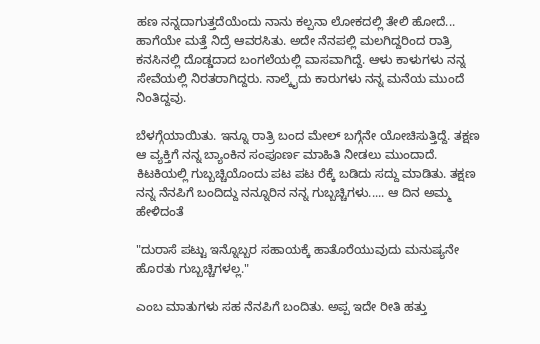ಹಣ ನನ್ನದಾಗುತ್ತದೆಯೆಂದು ನಾನು ಕಲ್ಪನಾ ಲೋಕದಲ್ಲಿ ತೇಲಿ ಹೋದೆ... ಹಾಗೆಯೇ ಮತ್ತೆ ನಿದ್ರೆ ಆವರಸಿತು. ಅದೇ ನೆನಪಲ್ಲಿ ಮಲಗಿದ್ದರಿಂದ ರಾತ್ರಿ ಕನಸಿನಲ್ಲಿ ದೊಡ್ಡದಾದ ಬಂಗಲೆಯಲ್ಲಿ ವಾಸವಾಗಿದ್ದೆ. ಆಳು ಕಾಳುಗಳು ನನ್ನ ಸೇವೆಯಲ್ಲಿ ನಿರತರಾಗಿದ್ದರು. ನಾಲ್ಕೈದು ಕಾರುಗಳು ನನ್ನ ಮನೆಯ ಮುಂದೆ ನಿಂತಿದ್ದವು.

ಬೆಳಗ್ಗೆಯಾಯಿತು. ಇನ್ನೂ ರಾತ್ರಿ ಬಂದ ಮೇಲ್ ಬಗ್ಗೆನೇ ಯೋಚಿಸುತ್ತಿದ್ದೆ. ತಕ್ಷಣ ಆ ವ್ಯಕ್ತಿಗೆ ನನ್ನ ಬ್ಯಾಂಕಿನ ಸಂಪೂರ್ಣ ಮಾಹಿತಿ ನೀಡಲು ಮುಂದಾದೆ. ಕಿಟಕಿಯಲ್ಲಿ ಗುಬ್ಬಚ್ಚಿಯೊಂದು ಪಟ ಪಟ ರೆಕ್ಕೆ ಬಡಿದು ಸದ್ದು ಮಾಡಿತು. ತಕ್ಷಣ ನನ್ನ ನೆನಪಿಗೆ ಬಂದಿದ್ದು ನನ್ನೂರಿನ ನನ್ನ ಗುಬ್ಬಚ್ಚಿಗಳು..... ಆ ದಿನ ಅಮ್ಮ ಹೇಳಿದಂತೆ

"ದುರಾಸೆ ಪಟ್ಟು ಇನ್ನೊಬ್ಬರ ಸಹಾಯಕ್ಕೆ ಹಾತೊರೆಯುವುದು ಮನುಷ್ಯನೇ ಹೊರತು ಗುಬ್ಬಚ್ಚಿಗಳಲ್ಲ."

ಎಂಬ ಮಾತುಗಳು ಸಹ ನೆನಪಿಗೆ ಬಂದಿತು. ಅಪ್ಪ ಇದೇ ರೀತಿ ಹತ್ತು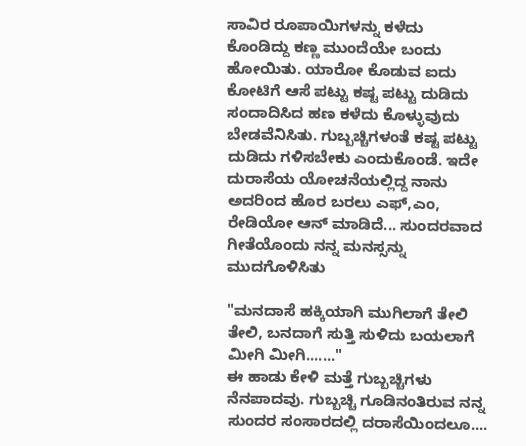ಸಾವಿರ ರೂಪಾಯಿಗಳನ್ನು ಕಳೆದು ಕೊಂಡಿದ್ದು ಕಣ್ಣ ಮುಂದೆಯೇ ಬಂದು ಹೋಯಿತು. ಯಾರೋ ಕೊಡುವ ಐದು ಕೋಟಿಗೆ ಆಸೆ ಪಟ್ಟು ಕಷ್ಟ ಪಟ್ಟು ದುಡಿದು ಸಂದಾದಿಸಿದ ಹಣ ಕಳೆದು ಕೊಳ್ಳುವುದು ಬೇಡವೆನಿಸಿತು. ಗುಬ್ಬಚ್ಚಿಗಳಂತೆ ಕಷ್ಟ ಪಟ್ಟು ದುಡಿದು ಗಳಿಸಬೇಕು ಎಂದುಕೊಂಡೆ. ಇದೇ ದುರಾಸೆಯ ಯೋಚನೆಯಲ್ಲಿದ್ದ ನಾನು ಅದರಿಂದ ಹೊರ ಬರಲು ಎಫ್,ಎಂ, ರೇಡಿಯೋ ಆನ್ ಮಾಡಿದೆ... ಸುಂದರವಾದ ಗೀತೆಯೊಂದು ನನ್ನ ಮನಸ್ಸನ್ನು ಮುದಗೊಳಿಸಿತು

"ಮನದಾಸೆ ಹಕ್ಕಿಯಾಗಿ ಮುಗಿಲಾಗೆ ತೇಲಿ ತೇಲಿ, ಬನದಾಗೆ ಸುತ್ತಿ ಸುಳಿದು ಬಯಲಾಗೆ ಮೀಗಿ ಮೀಗಿ......."
ಈ ಹಾಡು ಕೇಳಿ ಮತ್ತೆ ಗುಬ್ಬಚ್ಚಿಗಳು ನೆನಪಾದವು. ಗುಬ್ಬಚ್ಚಿ ಗೂಡಿನಂತಿರುವ ನನ್ನ ಸುಂದರ ಸಂಸಾರದಲ್ಲಿ ದರಾಸೆಯಿಂದಲೂ....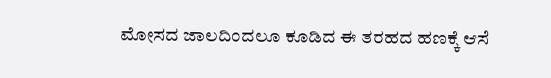ಮೋಸದ ಜಾಲದಿಂದಲೂ ಕೂಡಿದ ಈ ತರಹದ ಹಣಕ್ಕೆ ಆಸೆ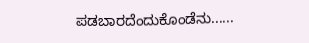ಪಡಬಾರದೆಂದುಕೊಂಡೆನು......